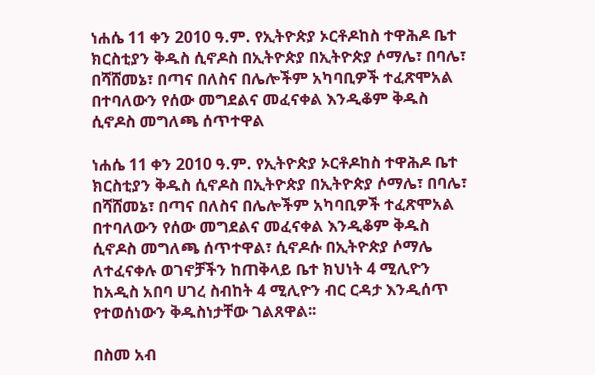ነሐሴ 11 ቀን 2010 ዓ.ም. የኢትዮጵያ ኦርቶዶከስ ተዋሕዶ ቤተ ክርስቲያን ቅዱስ ሲኖዶስ በኢትዮጵያ በኢትዮጵያ ሶማሌ፣ በባሌ፣ በሻሸመኔ፣ በጣና በለስና በሌሎችም አካባቢዎች ተፈጽሞአል በተባለውን የሰው መግደልና መፈናቀል እንዲቆም ቅዱስ ሲኖዶስ መግለጫ ሰጥተዋል

ነሐሴ 11 ቀን 2010 ዓ.ም. የኢትዮጵያ ኦርቶዶከስ ተዋሕዶ ቤተ ክርስቲያን ቅዱስ ሲኖዶስ በኢትዮጵያ በኢትዮጵያ ሶማሌ፣ በባሌ፣ በሻሸመኔ፣ በጣና በለስና በሌሎችም አካባቢዎች ተፈጽሞአል በተባለውን የሰው መግደልና መፈናቀል እንዲቆም ቅዱስ ሲኖዶስ መግለጫ ሰጥተዋል፣ ሲኖዶሱ በኢትዮጵያ ሶማሌ ለተፈናቀሉ ወገኖቻችን ከጠቅላይ ቤተ ክህነት 4 ሚሊዮን ከአዲስ አበባ ሀገረ ስብከት 4 ሚሊዮን ብር ርዳታ እንዲሰጥ የተወሰነውን ቅዱስነታቸው ገልጸዋል፡፡

በስመ አብ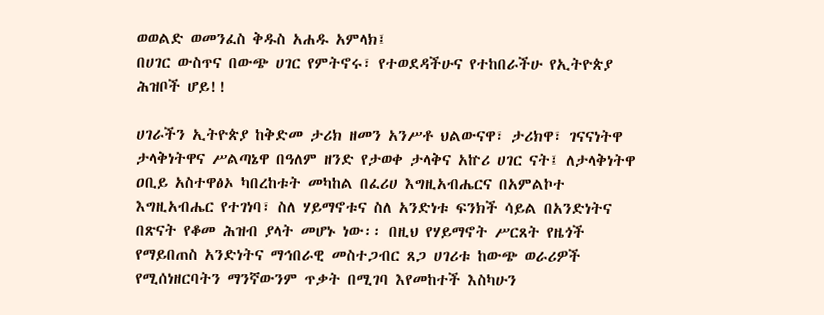ወወልድ ወመንፈስ ቅዱስ አሐዱ አምላክ፤
በሀገር ውስጥና በውጭ ሀገር የምትኖሩ፣ የተወደዳችሁና የተከበራችሁ የኢትዮጵያ ሕዝቦች ሆይ!!

ሀገራችን ኢትዮጵያ ከቅድመ ታሪክ ዘመን አንሥቶ ህልውናዋ፣ ታሪክዋ፣ ገናናነትዋ ታላቅነትዋና ሥልጣኔዋ በዓለም ዘንድ የታወቀ ታላቅና አኵሪ ሀገር ናት፤ ለታላቅነትዋ ዐቢይ አስተዋፅኦ ካበረከቱት መካከል በፈሪሀ እግዚአብሔርና በአምልኮተ እግዚአብሔር የተገነባ፣ ስለ ሃይማኖቱና ስለ አንድነቱ ፍንክች ሳይል በአንድነትና በጽናት የቆመ ሕዝብ ያላት መሆኑ ነው፡፡ በዚህ የሃይማኖት ሥርጸት የዜጎች የማይበጠስ አንድነትና ማኅበራዊ መስተጋብር ጸጋ ሀገሪቱ ከውጭ ወራሪዎች የሚሰነዘርባትን ማንኛውንም ጥቃት በሚገባ እየመከተች እስካሁን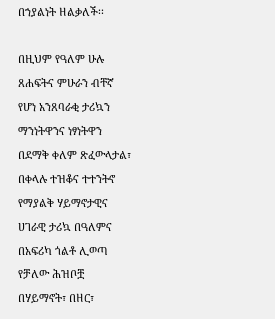በኀያልነት ዘልቃለች፡፡

በዚህም የዓለም ሁሉ ጸሐፍትና ምሁራን ብቸኛ የሆነ አንጸባራቂ ታሪኳን ማንነትዋንና ነፃነትዋን በደማቅ ቀለም ጽፈውላታል፣ በቀላሉ ተዝቆና ተተንትኖ የማያልቅ ሃይማኖታዊና ሀገራዊ ታሪኳ በዓለምና በአፍሪካ ጎልቶ ሊወጣ የቻለው ሕዝቦቿ በሃይማኖት፣ በዘር፣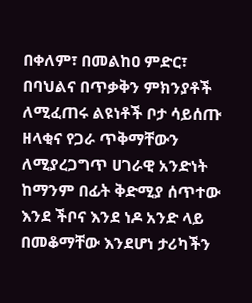በቀለም፣ በመልከዐ ምድር፣ በባህልና በጥቃቅን ምክንያቶች ለሚፈጠሩ ልዩነቶች ቦታ ሳይሰጡ ዘላቂና የጋራ ጥቅማቸውን ለሚያረጋግጥ ሀገራዊ አንድነት ከማንም በፊት ቅድሚያ ሰጥተው እንደ ችቦና እንደ ነዶ አንድ ላይ በመቆማቸው እንደሆነ ታሪካችን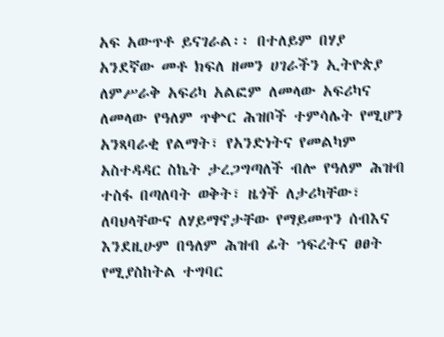አፍ አውጥቶ ይናገራል፡፡ በተለይም በሃያ አንደኛው መቶ ክፍለ ዘመን ሀገራችን ኢትዮጵያ ለምሥራቅ አፍሪካ አልፎም ለመላው አፍሪካና ለመላው የዓለም ጥቍር ሕዝቦች ተምሳሌት የሚሆን አንጻባራቂ የልማት፣ የአንድነትና የመልካም አስተዳዳር ስኬት ታረጋግጣለች ብሎ የዓለም ሕዝብ ተስፋ በጣለባት ወቅት፣ ዜጎች ለታሪካቸው፣ ለባህላቸውና ለሃይማኖታቸው የማይመጥን ሰብእና እንደዚሁም በዓለም ሕዝብ ፊት ኀፍረትና ፀፀት የሚያስከትል ተግባር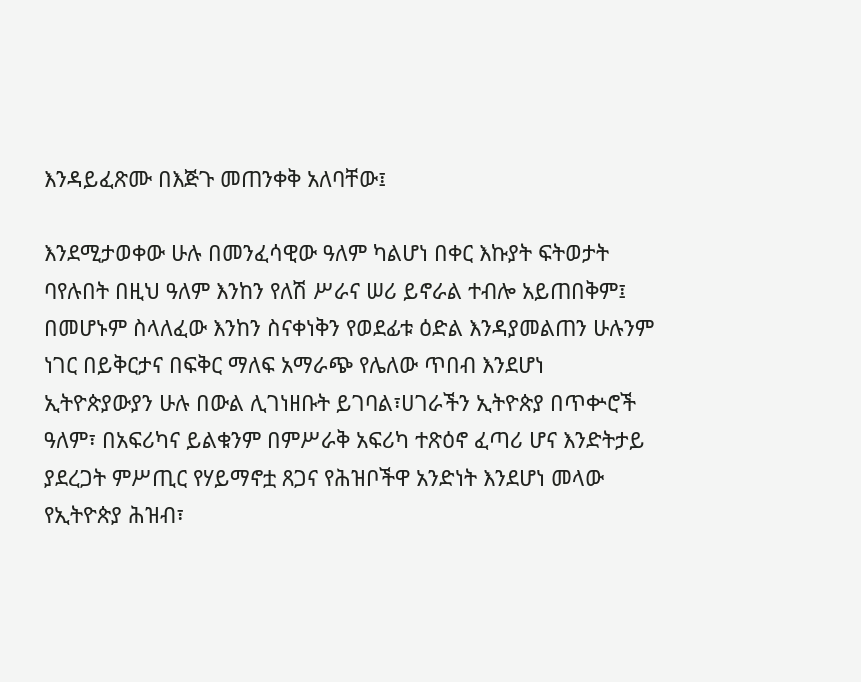እንዳይፈጽሙ በእጅጉ መጠንቀቅ አለባቸው፤

እንደሚታወቀው ሁሉ በመንፈሳዊው ዓለም ካልሆነ በቀር እኩያት ፍትወታት ባየሉበት በዚህ ዓለም እንከን የለሽ ሥራና ሠሪ ይኖራል ተብሎ አይጠበቅም፤ በመሆኑም ስላለፈው እንከን ስናቀነቅን የወደፊቱ ዕድል እንዳያመልጠን ሁሉንም ነገር በይቅርታና በፍቅር ማለፍ አማራጭ የሌለው ጥበብ እንደሆነ ኢትዮጵያውያን ሁሉ በውል ሊገነዘቡት ይገባል፣ሀገራችን ኢትዮጵያ በጥቍሮች ዓለም፣ በአፍሪካና ይልቁንም በምሥራቅ አፍሪካ ተጽዕኖ ፈጣሪ ሆና እንድትታይ ያደረጋት ምሥጢር የሃይማኖቷ ጸጋና የሕዝቦችዋ አንድነት እንደሆነ መላው የኢትዮጵያ ሕዝብ፣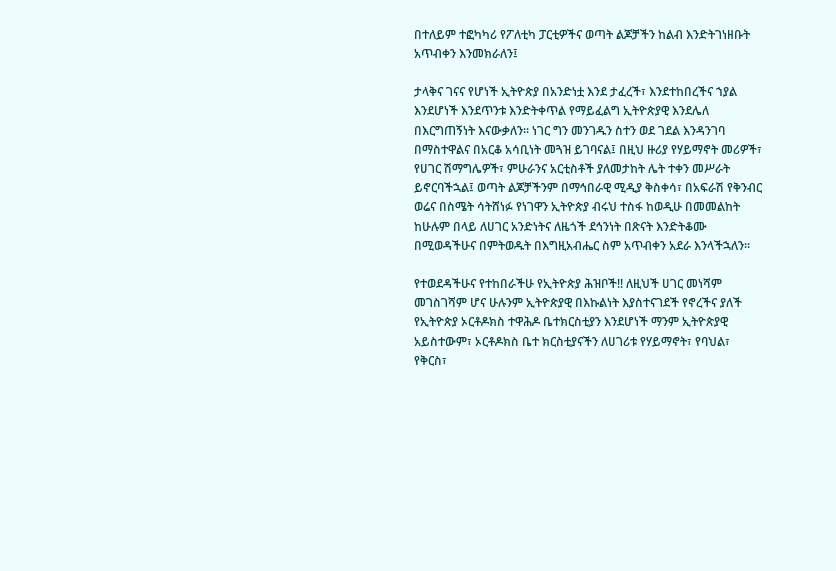በተለይም ተፎካካሪ የፖለቲካ ፓርቲዎችና ወጣት ልጆቻችን ከልብ እንድትገነዘቡት አጥብቀን እንመክራለን፤

ታላቅና ገናና የሆነች ኢትዮጵያ በአንድነቷ እንደ ታፈረች፣ እንደተከበረችና ኀያል እንደሆነች እንደጥንቱ እንድትቀጥል የማይፈልግ ኢትዮጵያዊ እንደሌለ በእርግጠኝነት እናውቃለን፡፡ ነገር ግን መንገዱን ስተን ወደ ገደል እንዳንገባ በማስተዋልና በአርቆ አሳቢነት መጓዝ ይገባናል፤ በዚህ ዙሪያ የሃይማኖት መሪዎች፣ የሀገር ሽማግሌዎች፣ ምሁራንና አርቲስቶች ያለመታከት ሌት ተቀን መሥራት ይኖርባችኋል፤ ወጣት ልጆቻችንም በማኅበራዊ ሚዲያ ቅስቀሳ፣ በአፍራሽ የቅንብር ወሬና በስሜት ሳትሸነፉ የነገዋን ኢትዮጵያ ብሩህ ተስፋ ከወዲሁ በመመልከት ከሁሉም በላይ ለሀገር አንድነትና ለዜጎች ደኅንነት በጽናት እንድትቆሙ በሚወዳችሁና በምትወዱት በእግዚአብሔር ስም አጥብቀን አደራ እንላችኋለን፡፡

የተወደዳችሁና የተከበራችሁ የኢትዮጵያ ሕዝቦች!! ለዚህች ሀገር መነሻም መገስገሻም ሆና ሁሉንም ኢትዮጵያዊ በእኩልነት እያስተናገደች የኖረችና ያለች የኢትዮጵያ ኦርቶዶክስ ተዋሕዶ ቤተክርስቲያን እንደሆነች ማንም ኢትዮጵያዊ አይስተውም፣ ኦርቶዶክስ ቤተ ክርስቲያናችን ለሀገሪቱ የሃይማኖት፣ የባህል፣ የቅርስ፣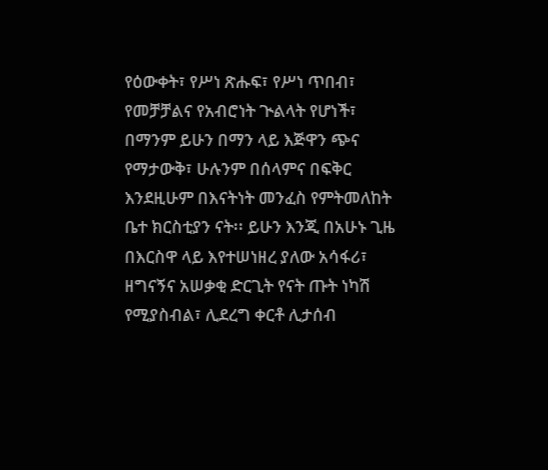የዕውቀት፣ የሥነ ጽሑፍ፣ የሥነ ጥበብ፣ የመቻቻልና የአብሮነት ጒልላት የሆነች፣ በማንም ይሁን በማን ላይ እጅዋን ጭና የማታውቅ፣ ሁሉንም በሰላምና በፍቅር እንደዚሁም በእናትነት መንፈስ የምትመለከት ቤተ ክርስቲያን ናት፡፡ ይሁን እንጂ በአሁኑ ጊዜ በእርስዋ ላይ እየተሠነዘረ ያለው አሳፋሪ፣ ዘግናኝና አሠቃቂ ድርጊት የናት ጡት ነካሽ የሚያስብል፣ ሊደረግ ቀርቶ ሊታሰብ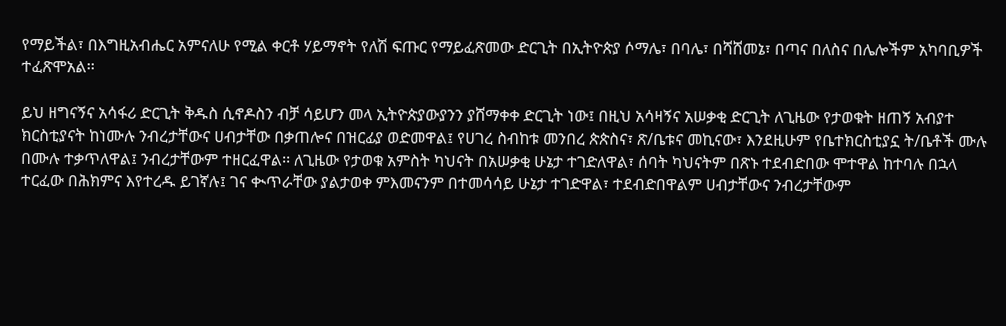የማይችል፣ በእግዚአብሔር አምናለሁ የሚል ቀርቶ ሃይማኖት የለሽ ፍጡር የማይፈጽመው ድርጊት በኢትዮጵያ ሶማሌ፣ በባሌ፣ በሻሸመኔ፣ በጣና በለስና በሌሎችም አካባቢዎች ተፈጽሞአል፡፡

ይህ ዘግናኝና አሳፋሪ ድርጊት ቅዱስ ሲኖዶስን ብቻ ሳይሆን መላ ኢትዮጵያውያንን ያሸማቀቀ ድርጊት ነው፤ በዚህ አሳዛኝና አሠቃቂ ድርጊት ለጊዜው የታወቁት ዘጠኝ አብያተ ክርስቲያናት ከነሙሉ ንብረታቸውና ሀብታቸው በቃጠሎና በዝርፊያ ወድመዋል፤ የሀገረ ስብከቱ መንበረ ጵጵስና፣ ጽ/ቤቱና መኪናው፣ እንደዚሁም የቤተክርስቲያኗ ት/ቤቶች ሙሉ በሙሉ ተቃጥለዋል፤ ንብረታቸውም ተዘርፈዋል፡፡ ለጊዜው የታወቁ አምስት ካህናት በአሠቃቂ ሁኔታ ተገድለዋል፣ ሰባት ካህናትም በጽኑ ተደብድበው ሞተዋል ከተባሉ በኋላ ተርፈው በሕክምና እየተረዱ ይገኛሉ፤ ገና ቊጥራቸው ያልታወቀ ምእመናንም በተመሳሳይ ሁኔታ ተገድዋል፣ ተደብድበዋልም ሀብታቸውና ንብረታቸውም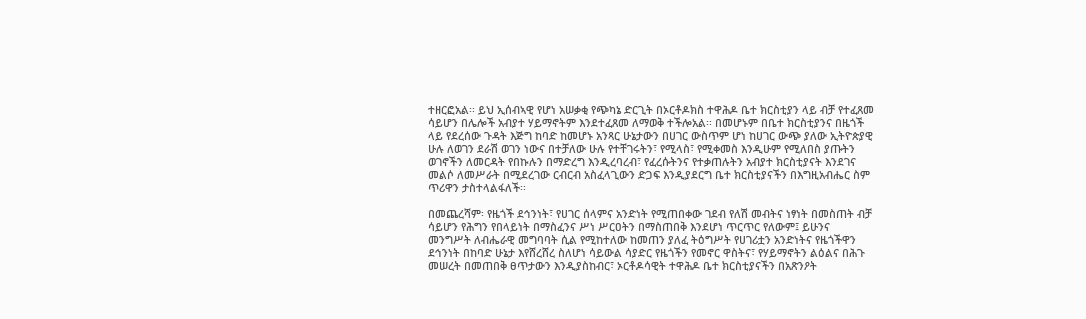ተዘርፎአል፡፡ ይህ ኢሰብኣዊ የሆነ አሠቃቂ የጭካኔ ድርጊት በኦርቶዶክስ ተዋሕዶ ቤተ ክርስቲያን ላይ ብቻ የተፈጸመ ሳይሆን በሌሎች አብያተ ሃይማኖትም እንደተፈጸመ ለማወቅ ተችሎአል፡፡ በመሆኑም በቤተ ክርስቲያንና በዜጎች ላይ የደረሰው ጉዳት እጅግ ከባድ ከመሆኑ አንጻር ሁኔታውን በሀገር ውስጥም ሆነ ከሀገር ውጭ ያለው ኢትዮጵያዊ ሁሉ ለወገን ደራሽ ወገን ነውና በተቻለው ሁሉ የተቸገሩትን፣ የሚላስ፣ የሚቀመስ እንዲሁም የሚለበስ ያጡትን ወገኖችን ለመርዳት የበኩሉን በማድረግ እንዲረባረብ፣ የፈረሱትንና የተቃጠሉትን አብያተ ክርስቲያናት እንደገና መልሶ ለመሥራት በሚደረገው ርብርብ አስፈላጊውን ድጋፍ እንዲያደርግ ቤተ ክርስቲያናችን በእግዚአብሔር ስም ጥሪዋን ታስተላልፋለች፡፡

በመጨረሻም፡ የዜጎች ደኅንነት፣ የሀገር ሰላምና አንድነት የሚጠበቀው ገደብ የለሽ መብትና ነፃነት በመስጠት ብቻ ሳይሆን የሕግን የበላይነት በማስፈንና ሥነ ሥርዐትን በማስጠበቅ እንደሆነ ጥርጥር የለውም፤ ይሁንና መንግሥት ለብሔራዊ መግባባት ሲል የሚከተለው ከመጠን ያለፈ ትዕግሥት የሀገሪቷን አንድነትና የዜጎችዋን ደኅንነት በከባድ ሁኔታ እየሸረሸረ ስለሆነ ሳይውል ሳያድር የዜጎችን የመኖር ዋስትና፣ የሃይማኖትን ልዕልና በሕጉ መሠረት በመጠበቅ ፀጥታውን እንዲያስከብር፣ ኦርቶዶሳዊት ተዋሕዶ ቤተ ክርስቲያናችን በአጽንዖት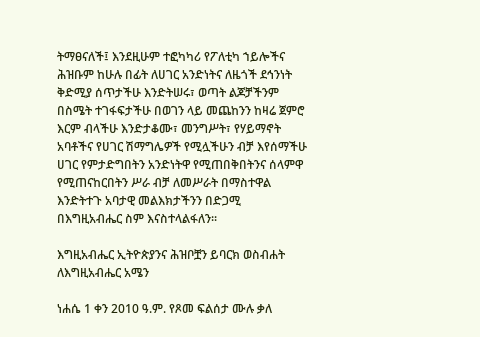ትማፀናለች፤ እንደዚሁም ተፎካካሪ የፖለቲካ ኀይሎችና ሕዝቡም ከሁሉ በፊት ለሀገር አንድነትና ለዜጎች ደኅንነት ቅድሚያ ሰጥታችሁ እንድትሠሩ፣ ወጣት ልጆቻችንም በስሜት ተገፋፍታችሁ በወገን ላይ መጨከንን ከዛሬ ጀምሮ እርም ብላችሁ እንድታቆሙ፣ መንግሥት፣ የሃይማኖት አባቶችና የሀገር ሽማግሌዎች የሚሏችሁን ብቻ እየሰማችሁ ሀገር የምታድግበትን አንድነትዋ የሚጠበቅበትንና ሰላምዋ የሚጠናከርበትን ሥራ ብቻ ለመሥራት በማስተዋል እንድትተጉ አባታዊ መልእክታችንን በድጋሚ በእግዚአብሔር ስም እናስተላልፋለን፡፡

እግዚአብሔር ኢትዮጵያንና ሕዝቦቿን ይባርክ ወስብሐት ለእግዚአብሔር አሜን

ነሐሴ 1 ቀን 2010 ዓ.ም. የጾመ ፍልሰታ ሙሉ ቃለ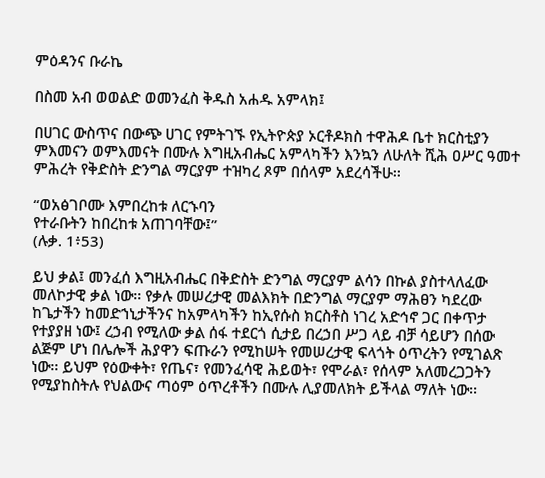ምዕዳንና ቡራኬ

በስመ አብ ወወልድ ወመንፈስ ቅዱስ አሐዱ አምላክ፤

በሀገር ውስጥና በውጭ ሀገር የምትገኙ የኢትዮጵያ ኦርቶዶክስ ተዋሕዶ ቤተ ክርስቲያን ምእመናን ወምእመናት በሙሉ እግዚአብሔር አምላካችን እንኳን ለሁለት ሺሕ ዐሥር ዓመተ ምሕረት የቅድስት ድንግል ማርያም ተዝካረ ጾም በሰላም አደረሳችሁ፡፡

“ወአፅገቦሙ እምበረከቱ ለርኁባን
የተራቡትን ከበረከቱ አጠገባቸው፤”
(ሉቃ. 1፥53)

ይህ ቃል፤ መንፈሰ እግዚአብሔር በቅድስት ድንግል ማርያም ልሳን በኩል ያስተላለፈው መለኮታዊ ቃል ነው፡፡ የቃሉ መሠረታዊ መልእክት በድንግል ማርያም ማሕፀን ካደረው ከጌታችን ከመድኀኒታችንና ከአምላካችን ከኢየሱስ ክርስቶስ ነገረ አድኅኖ ጋር በቀጥታ የተያያዘ ነው፤ ረኃብ የሚለው ቃል ሰፋ ተደርጎ ሲታይ በረኃበ ሥጋ ላይ ብቻ ሳይሆን በሰው ልጅም ሆነ በሌሎች ሕያዋን ፍጡራን የሚከሠት የመሠረታዊ ፍላጎት ዕጥረትን የሚገልጽ ነው፡፡ ይህም የዕውቀት፣ የጤና፣ የመንፈሳዊ ሕይወት፣ የሞራል፣ የሰላም አለመረጋጋትን የሚያከስትሉ የህልውና ጣዕም ዕጥረቶችን በሙሉ ሊያመለክት ይችላል ማለት ነው፡፡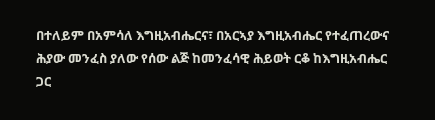በተለይም በአምሳለ እግዚአብሔርና፣ በአርኣያ እግዚአብሔር የተፈጠረውና ሕያው መንፈስ ያለው የሰው ልጅ ከመንፈሳዊ ሕይወት ርቆ ከእግዚአብሔር ጋር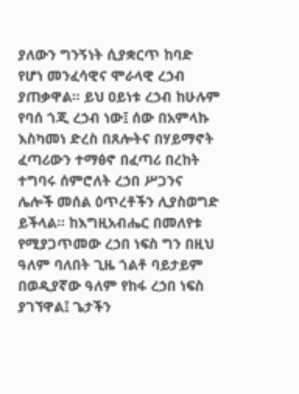ያለውን ግንኝነት ሲያቋርጥ ከባድ የሆነ መንፈሳዊና ሞራላዊ ረኃብ ያጠቃዋል፡፡ ይህ ዐይነቱ ረኃብ ከሁሉም የባሰ ጎጂ ረኃብ ነው፤ ሰው በአምላኩ እስካመነ ድረስ በጸሎትና በሃይማኖት ፈጣሪውን ተማፅኖ በፈጣሪ በረከት ተግባሩ ሰምሮለት ረኃበ ሥጋንና ሌሎች መሰል ዕጥረቶችን ሊያስወግድ ይችላል፡፡ ከእግዚአብሔር በመለየቱ የሚያጋጥመው ረኃበ ነፍስ ግን በዚህ ዓለም ባለበት ጊዜ ጎልቶ ባይታይም በወዲያኛው ዓለም የከፋ ረኃበ ነፍስ ያገኘዋል፤ ጌታችን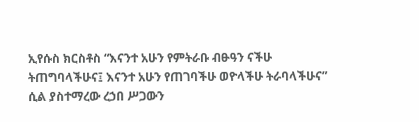ኢየሱስ ክርስቶስ “እናንተ አሁን የምትራቡ ብፁዓን ናችሁ ትጠግባላችሁና፤ እናንተ አሁን የጠገባችሁ ወዮላችሁ ትራባላችሁና” ሲል ያስተማረው ረኃበ ሥጋውን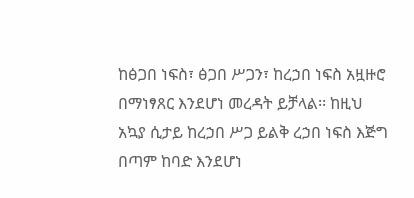ከፅጋበ ነፍስ፣ ፅጋበ ሥጋን፣ ከረኃበ ነፍስ አዟዙሮ በማነፃጸር እንደሆነ መረዳት ይቻላል፡፡ ከዚህ አኳያ ሲታይ ከረኃበ ሥጋ ይልቅ ረኃበ ነፍስ እጅግ በጣም ከባድ እንደሆነ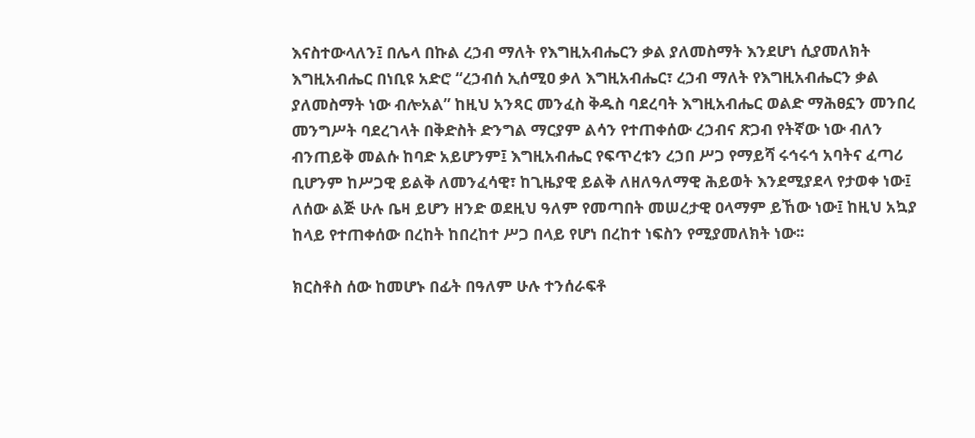እናስተውላለን፤ በሌላ በኩል ረኃብ ማለት የእግዚአብሔርን ቃል ያለመስማት እንደሆነ ሲያመለክት እግዚአብሔር በነቢዩ አድሮ “ረኃብሰ ኢሰሚዐ ቃለ እግዚአብሔር፣ ረኃብ ማለት የእግዚአብሔርን ቃል ያለመስማት ነው ብሎአል” ከዚህ አንጻር መንፈስ ቅዱስ ባደረባት እግዚአብሔር ወልድ ማሕፀኗን መንበረ መንግሥት ባደረገላት በቅድስት ድንግል ማርያም ልሳን የተጠቀሰው ረኃብና ጽጋብ የትኛው ነው ብለን ብንጠይቅ መልሱ ከባድ አይሆንም፤ እግዚአብሔር የፍጥረቱን ረኃበ ሥጋ የማይሻ ሩኅሩኅ አባትና ፈጣሪ ቢሆንም ከሥጋዊ ይልቅ ለመንፈሳዊ፣ ከጊዜያዊ ይልቅ ለዘለዓለማዊ ሕይወት እንደሚያደላ የታወቀ ነው፤ ለሰው ልጅ ሁሉ ቤዛ ይሆን ዘንድ ወደዚህ ዓለም የመጣበት መሠረታዊ ዐላማም ይኸው ነው፤ ከዚህ አኳያ ከላይ የተጠቀሰው በረከት ከበረከተ ሥጋ በላይ የሆነ በረከተ ነፍስን የሚያመለክት ነው፡፡

ክርስቶስ ሰው ከመሆኑ በፊት በዓለም ሁሉ ተንሰራፍቶ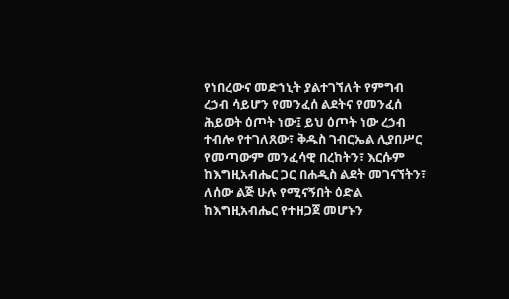የነበረውና መድኀኒት ያልተገኘለት የምግብ ረኃብ ሳይሆን የመንፈሰ ልደትና የመንፈሰ ሕይወት ዕጦት ነው፤ ይህ ዕጦት ነው ረኃብ ተብሎ የተገለጸው፣ ቅዱስ ገብርኤል ሊያበሥር የመጣውም መንፈሳዊ በረከትን፣ እርሱም ከእግዚአብሔር ጋር በሐዲስ ልደት መገናኘትን፣ ለሰው ልጅ ሁሉ የሚናኝበት ዕድል ከእግዚአብሔር የተዘጋጀ መሆኑን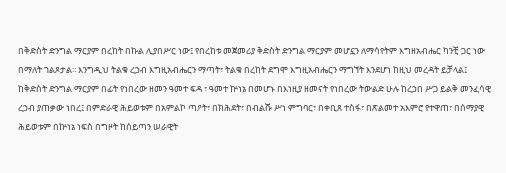በቅድስት ድንግል ማርያም በረከት በኩል ሊያበሥር ነው፤ የበረከቱ መጀመሪያ ቅድስት ድንግል ማርያም መሆኗን ለማሳየትም እግዘአብሔር ካንቺ ጋር ነው በማለት ገልጾታል፡፡ እንግዲህ ትልቁ ረኃብ እግዚአብሔርን ማጣት፣ ትልቁ በረከት ደግሞ እግዚአብሔርን ማግኘት እንደሆነ ከዚህ መረዳት ይቻላል፤ ከቅድስት ድንግል ማርያም በፊት የነበረው ዘመን ዓመተ ፍዳ ፣ ዓመተ ኵነኔ በመሆኑ በእነዚያ ዘመናት የነበረው ትውልድ ሁሉ ከረኃበ ሥጋ ይልቅ መንፈሳዊ ረኃብ ያጠቃው ነበረ፤ በምድራዊ ሕይወቱም በአምልኮ ጣዖት፣ በክሕደት፣ በብልሹ ሥነ ምግባር፣ በቀቢጸ ተስፋ፣ በጽልመተ አእምሮ የተዋጠ፣ በሰማያዊ ሕይወቱም በኵነኔ ነፍስ በግዞት ከሰይጣን ሠራዊት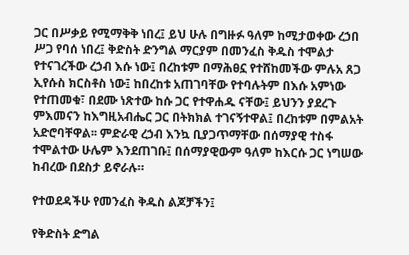ጋር በሥቃይ የሚማቅቅ ነበረ፤ ይህ ሁሉ በግዙፉ ዓለም ከሚታወቀው ረኃበ ሥጋ የባሰ ነበረ፤ ቅድስት ድንግል ማርያም በመንፈስ ቅዱስ ተሞልታ የተናገረችው ረኃብ እሱ ነው፤ በረከቱም በማሕፀኗ የተሸከመችው ምሉአ ጸጋ ኢየሱስ ክርስቶስ ነው፤ ከበረከቱ አጠገባቸው የተባሉትም በእሱ አምነው የተጠመቁ፣ በደሙ ነጽተው ከሱ ጋር የተዋሐዱ ናቸው፤ ይህንን ያደረጉ ምእመናን ከእግዚአብሔር ጋር በትክክል ተገናኝተዋል፤ በረከቱም በምልአት አድሮባቸዋል፡፡ ምድራዊ ረኃብ እንኳ ቢያጋጥማቸው በሰማያዊ ተስፋ ተሞልተው ሁሌም እንደጠገቡ፤ በሰማያዊውም ዓለም ከእርሱ ጋር ነግሠው ከብረው በደስታ ይኖራሉ።

የተወደዳችሁ የመንፈስ ቅዱስ ልጆቻችን፤

የቅድስት ድግል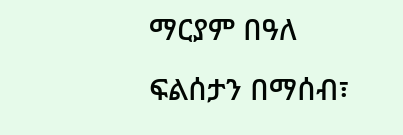ማርያም በዓለ ፍልሰታን በማሰብ፣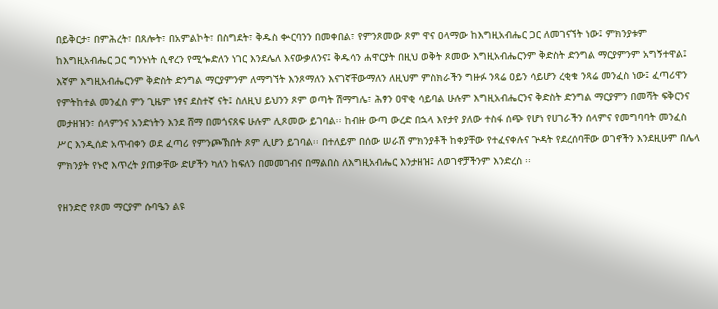በይቅርታ፣ በምሕረት፣ በጸሎት፣ በአምልኮት፣ በስግደት፣ ቅዱስ ቊርባንን በመቀበል፣ የምንጾመው ጾም ዋና ዐላማው ከእግዚአብሔር ጋር ለመገናኘት ነው፤ ምክንያቱም ከእግዚአብሔር ጋር ግንኑነት ሲኖረን የሚጐድለን ነገር እንደሌለ እናውቃለንና፤ ቅዱሳን ሐዋርያት በዚህ ወቅት ጾመው እግዚአብሔርንም ቅድስት ድንግል ማርያምንም አግኝተዋል፤ እኛም እግዚአብሔርንም ቅድስት ድንግል ማርያምንም ለማግኘት እንጾማለን እናገኛቸውማለን ለዚህም ምስክራችን ግዙፉ ንጻሬ ዐይን ሳይሆን ረቂቁ ንጻሬ መንፈስ ነው፤ ፈጣሪዋን የምትከተል መንፈስ ምን ጊዜም ነፃና ደስተኛ ናት፤ ስለዚህ ይህንን ጾም ወጣት ሽማግሌ፣ ሕፃን ዐዋቂ ሳይባል ሁሉም እግዚአብሔርንና ቅድስት ድንግል ማርያምን በመሻት ፍቅርንና መታዘዝን፣ ሰላምንና አንድነትን እንደ ሸማ በመጎናጸፍ ሁሉም ሊጾመው ይገባል፡፡ ከብዙ ውጣ ውረድ በኋላ እየታየ ያለው ተስፋ ሰጭ የሆነ የሀገራችን ሰላምና የመግባባት መንፈስ ሥር እንዲሰድ አጥብቀን ወደ ፈጣሪ የምንጮኽበት ጾም ሊሆን ይገባል፡፡ በተለይም በሰው ሠራሽ ምክንያቶች ከቀያቸው የተፈናቀሉና ጕዳት የደረሰባቸው ወገኖችን እንደዚሁም በሌላ ምክንያት የኑሮ እጥረት ያጠቃቸው ድሆችን ካለን ከፍለን በመመገብና በማልበስ ለእግዚአብሔር እንታዘዝ፤ ለወገኖቻችንም እንድረስ ፡፡

የዘንድሮ የጾመ ማርያም ሱባዔን ልዩ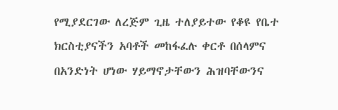የሚያደርገው ለረጅም ጊዜ ተለያይተው የቆዩ የቤተ ክርስቲያናችን አባቶች መከፋፈሉ ቀርቶ በሰላምና በአንድነት ሆነው ሃይማኖታቸውን ሕዝባቸውንና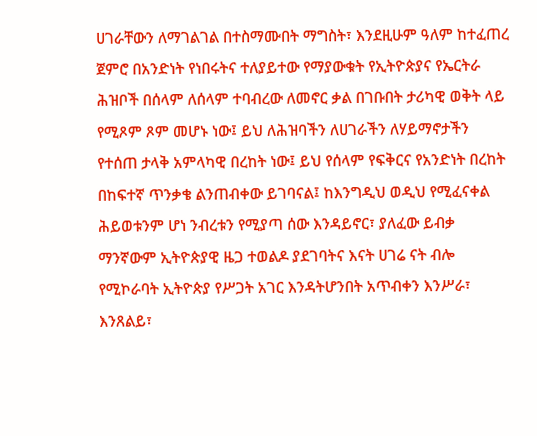ሀገራቸውን ለማገልገል በተስማሙበት ማግስት፣ እንደዚሁም ዓለም ከተፈጠረ ጀምሮ በአንድነት የነበሩትና ተለያይተው የማያውቁት የኢትዮጵያና የኤርትራ ሕዝቦች በሰላም ለሰላም ተባብረው ለመኖር ቃል በገቡበት ታሪካዊ ወቅት ላይ የሚጾም ጾም መሆኑ ነው፤ ይህ ለሕዝባችን ለሀገራችን ለሃይማኖታችን የተሰጠ ታላቅ አምላካዊ በረከት ነው፤ ይህ የሰላም የፍቅርና የአንድነት በረከት በከፍተኛ ጥንቃቄ ልንጠብቀው ይገባናል፤ ከእንግዲህ ወዲህ የሚፈናቀል ሕይወቱንም ሆነ ንብረቱን የሚያጣ ሰው እንዳይኖር፣ ያለፈው ይብቃ ማንኛውም ኢትዮጵያዊ ዜጋ ተወልዶ ያደገባትና እናት ሀገሬ ናት ብሎ የሚኮራባት ኢትዮጵያ የሥጋት አገር እንዳትሆንበት አጥብቀን እንሥራ፣ እንጸልይ፣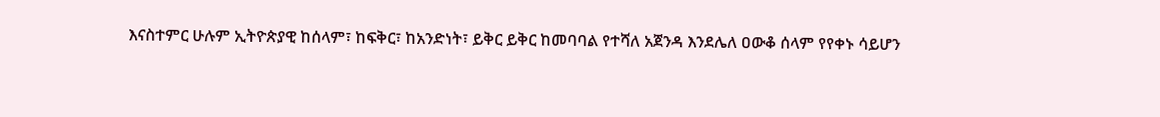እናስተምር ሁሉም ኢትዮጵያዊ ከሰላም፣ ከፍቅር፣ ከአንድነት፣ ይቅር ይቅር ከመባባል የተሻለ አጀንዳ እንደሌለ ዐውቆ ሰላም የየቀኑ ሳይሆን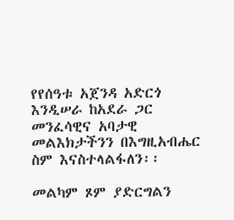የየሰዓቱ አጀንዳ አድርጎ እንዲሠራ ከአደራ ጋር መንፈሳዊና አባታዊ መልእክታችንን በእግዚአብሔር ስም እናስተላልፋለን፡፡

መልካም ጾም ያድርግልን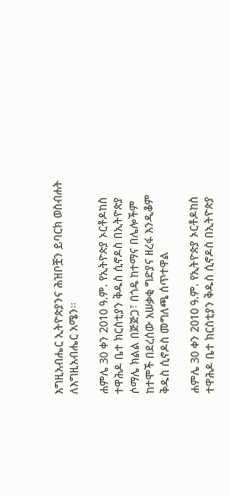እግዚአብሔር ኢትዮጵያንና ሕዝቦቿን ይባርክ ወስብሐት ለእግዚአብሔር አሜን፡፡

ሐምሌ 30 ቀን 2010 ዓ.ም. የኢትዮጵያ ኦርቶዶከስ ተዋሕዶ ቤተ ክርስቲያን ቅዱስ ሲኖዶስ በኢትዮጵያ ሶማሌ ክልል በጅጅጋ፣ በጎዴ ከተማና በሌሎችም ከተሞች በደረሰው አሠቃቂ ግድያና ዘረፋ እንዲቆም ቅዱስ ሲኖዶስ መግለጫ ሰጥተዋል

ሐምሌ 30 ቀን 2010 ዓ.ም. የኢትዮጵያ ኦርቶዶከስ ተዋሕዶ ቤተ ክርስቲያን ቅዱስ ሲኖዶስ በኢትዮጵያ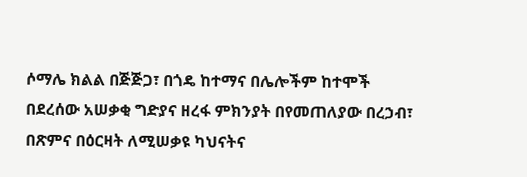ሶማሌ ክልል በጅጅጋ፣ በጎዴ ከተማና በሌሎችም ከተሞች በደረሰው አሠቃቂ ግድያና ዘረፋ ምክንያት በየመጠለያው በረኃብ፣ በጽምና በዕርዛት ለሚሠቃዩ ካህናትና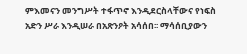ምእመናን መንግሥት ተፋጥኖ እንዲደርስላቸውና የነፍስ አድን ሥራ እንዲሠራ በአጽንዖት አሳሰበ፡፡ ማሳሰቢያውን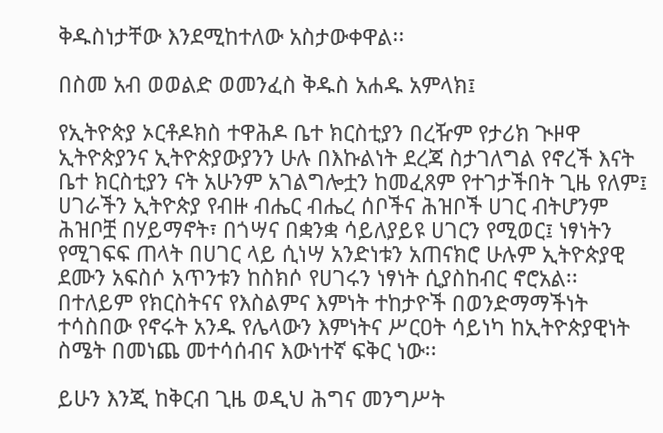ቅዱስነታቸው እንደሚከተለው አስታውቀዋል፡፡

በስመ አብ ወወልድ ወመንፈስ ቅዱስ አሐዱ አምላክ፤

የኢትዮጵያ ኦርቶዶክስ ተዋሕዶ ቤተ ክርስቲያን በረዥም የታሪክ ጒዞዋ ኢትዮጵያንና ኢትዮጵያውያንን ሁሉ በእኩልነት ደረጃ ስታገለግል የኖረች እናት ቤተ ክርስቲያን ናት አሁንም አገልግሎቷን ከመፈጸም የተገታችበት ጊዜ የለም፤ ሀገራችን ኢትዮጵያ የብዙ ብሔር ብሔረ ሰቦችና ሕዝቦች ሀገር ብትሆንም ሕዝቦቿ በሃይማኖት፣ በጎሣና በቋንቋ ሳይለያይዩ ሀገርን የሚወር፤ ነፃነትን የሚገፍፍ ጠላት በሀገር ላይ ሲነሣ አንድነቱን አጠናክሮ ሁሉም ኢትዮጵያዊ ደሙን አፍስሶ አጥንቱን ከስክሶ የሀገሩን ነፃነት ሲያስከብር ኖሮአል፡፡ በተለይም የክርስትናና የእስልምና እምነት ተከታዮች በወንድማማችነት ተሳስበው የኖሩት አንዱ የሌላውን እምነትና ሥርዐት ሳይነካ ከኢትዮጵያዊነት ስሜት በመነጨ መተሳሰብና እውነተኛ ፍቅር ነው፡፡

ይሁን እንጂ ከቅርብ ጊዜ ወዲህ ሕግና መንግሥት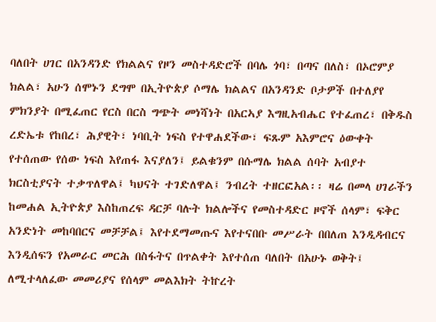ባለበት ሀገር በአንዳንድ የክልልና የዞን መስተዳድሮች በባሌ ጎባ፣ በጣና በለስ፣ በኦሮምያ ክልል፣ አሁን ሰሞኑን ደግሞ በኢትዮጵያ ሶማሌ ክልልና በአንዳንድ ቦታዎች በተለያየ ምክንያት በሚፈጠር የርስ በርስ ግጭት መነሻነት በአርኣያ እግዚአብሔር የተፈጠረ፣ በቅዱስ ረድኤቱ የከበረ፣ ሕያዊት፣ ነባቢት ነፍስ የተዋሐደችው፣ ፍጹም አእምሮና ዕውቀት የተሰጠው የሰው ነፍስ እየጠፋ እናያለን፤ ይልቁንም በሱማሌ ክልል ሰባት አብያተ ክርስቲያናት ተቃጥለዋል፤ ካህናት ተገድለዋል፤ ንብረት ተዘርፎአል፡፡ ዛሬ በመላ ሀገራችን ከመሐል ኢትዮጵያ እስከጠረፍ ዳርቻ ባሉት ክልሎችና የመስተዳድር ዞኖች ሰላም፣ ፍቅር አንድነት መከባበርና መቻቻል፤ እየተደማመጡና እየተናበቡ መሥራት በበለጠ እንዲዳብርና እንዲሰፍን የአመራር መርሕ በስፋትና በጥልቀት እየተሰጠ ባለበት በአሁኑ ወቅት፤ ለሚተላለፈው መመሪያና የሰላም መልእክት ትኵረት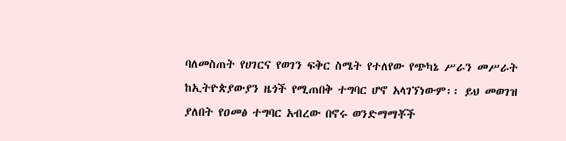ባለመስጠት የሀገርና የወገን ፍቅር ስሜት የተለየው የጭካኔ ሥራን መሥራት ከኢትዮጵያውያን ዜጎች የሚጠበቅ ተግባር ሆኖ አላገኘነውም፡፡ ይህ መወገዝ ያለበት የዐመፅ ተግባር አብረው በኖሩ ወንድማማቾች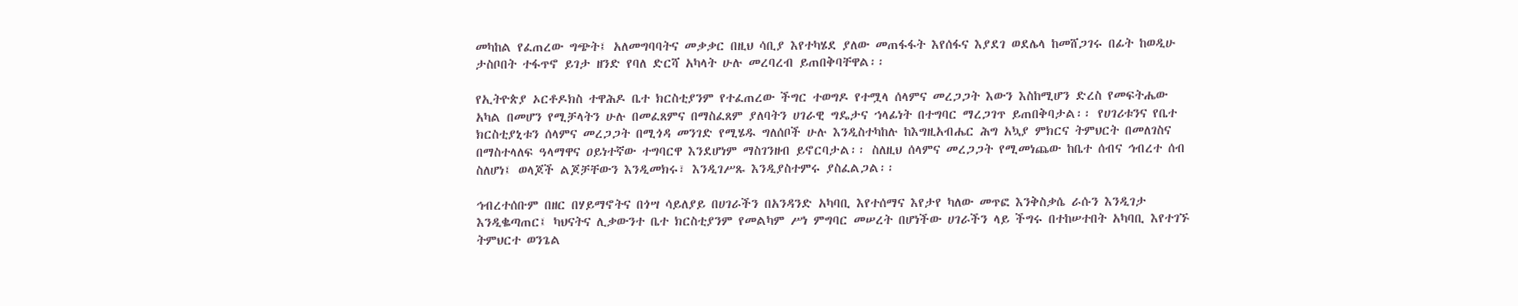መካከል የፈጠረው ግጭት፤ አለመግባባትና መቃቃር በዚህ ሳቢያ እየተካሄደ ያለው መጠፋፋት እየሰፋና እያደገ ወደሌላ ከመሸጋገሩ በፊት ከወዲሁ ታስቦበት ተፋጥኖ ይገታ ዘንድ የባለ ድርሻ አካላት ሁሉ መረባረብ ይጠበቅባቸዋል፡፡

የኢትዮጵያ ኦርቶዶክስ ተዋሕዶ ቤተ ክርስቲያንም የተፈጠረው ችግር ተወግዶ የተሟላ ሰላምና መረጋጋት እውን እስከሚሆን ድረስ የመፍትሔው አካል በመሆን የሚቻላትን ሁሉ በመፈጸምና በማስፈጸም ያለባትን ሀገራዊ ግዴታና ኀላፊነት በተግባር ማረጋገጥ ይጠበቅባታል፡፡ የሀገሪቱንና የቤተ ክርስቲያኒቱን ሰላምና መረጋጋት በሚጎዳ መንገድ የሚሄዱ ግለሰቦች ሁሉ እንዲስተካከሉ ከእግዚአብሔር ሕግ አኳያ ምክርና ትምህርት በመለገስና በማስተላለፍ ዓላማዋና ዐይነተኛው ተግባርዋ እንደሆነም ማስገንዘብ ይኖርባታል፡፡ ስለዚህ ሰላምና መረጋጋት የሚመነጨው ከቤተ ሰብና ኅብረተ ሰብ ስለሆነ፤ ወላጆች ልጆቻቸውን እንዲመክሩ፣ እንዲገሥጹ እንዲያስተምሩ ያስፈልጋል፡፡

ኅብረተሰቡም በዘር በሃይማኖትና በጎሣ ሳይለያይ በሀገራችን በአንዳንድ አካባቢ እየተሰማና እየታየ ካለው መጥፎ እንቅስቃሴ ራሱን እንዲገታ እንዲቈጣጠር፤ ካህናትና ሊቃውንተ ቤተ ክርስቲያንም የመልካም ሥነ ምግባር መሠረት በሆነችው ሀገራችን ላይ ችግሩ በተከሠተበት አካባቢ እየተገኙ ትምህርተ ወንጌል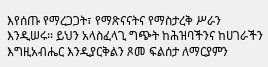እየሰጡ የማረጋጋት፣ የማጽናናትና የማስታረቅ ሥራን እንዲሠሩ፡፡ ይህን አላስፈላጊ ግጭት ከሕዝባችንና ከሀገራችን እግዚአብሔር እንዲያርቅልን ጾመ ፍልሰታ ለማርያምን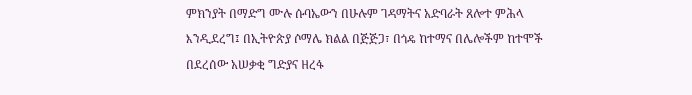ምክንያት በማድግ ሙሉ ሱባኤውን በሁሉም ገዳማትና አድባራት ጸሎተ ምሕላ እንዲደረግ፤ በኢትዮጵያ ሶማሌ ክልል በጅጅጋ፣ በጎዴ ከተማና በሌሎችም ከተሞች በደረሰው አሠቃቂ ግድያና ዘረፋ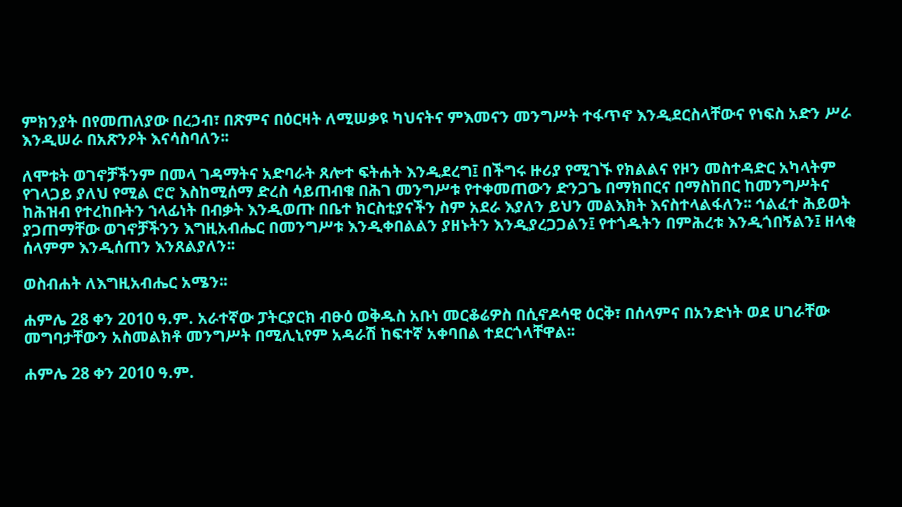ምክንያት በየመጠለያው በረኃብ፣ በጽምና በዕርዛት ለሚሠቃዩ ካህናትና ምእመናን መንግሥት ተፋጥኖ እንዲደርስላቸውና የነፍስ አድን ሥራ እንዲሠራ በአጽንዖት እናሳስባለን፡፡

ለሞቱት ወገኖቻችንም በመላ ገዳማትና አድባራት ጸሎተ ፍትሐት እንዲደረግ፤ በችግሩ ዙሪያ የሚገኙ የክልልና የዞን መስተዳድር አካላትም የገላጋይ ያለህ የሚል ሮሮ እስከሚሰማ ድረስ ሳይጠብቁ በሕገ መንግሥቱ የተቀመጠውን ድንጋጌ በማክበርና በማስከበር ከመንግሥትና ከሕዝብ የተረከቡትን ኀላፊነት በብቃት እንዲወጡ በቤተ ክርስቲያናችን ስም አደራ እያለን ይህን መልእክት እናስተላልፋለን፡፡ ኅልፈተ ሕይወት ያጋጠማቸው ወገኖቻችንን እግዚአብሔር በመንግሥቱ እንዲቀበልልን ያዘኑትን እንዲያረጋጋልን፤ የተጎዱትን በምሕረቱ እንዲጎበኝልን፤ ዘላቂ ሰላምም እንዲሰጠን እንጸልያለን፡፡

ወስብሐት ለእግዚአብሔር አሜን፡፡

ሐምሌ 28 ቀን 2010 ዓ.ም. አራተኛው ፓትርያርክ ብፁዕ ወቅዱስ አቡነ መርቆሬዎስ በሲኖዶሳዊ ዕርቅ፣ በሰላምና በአንድነት ወደ ሀገራቸው መግባታቸውን አስመልክቶ መንግሥት በሚሊኒየም አዳራሽ ከፍተኛ አቀባበል ተደርጎላቸዋል፡፡

ሐምሌ 28 ቀን 2010 ዓ.ም.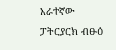አራተኛው ፓትርያርክ ብፁዕ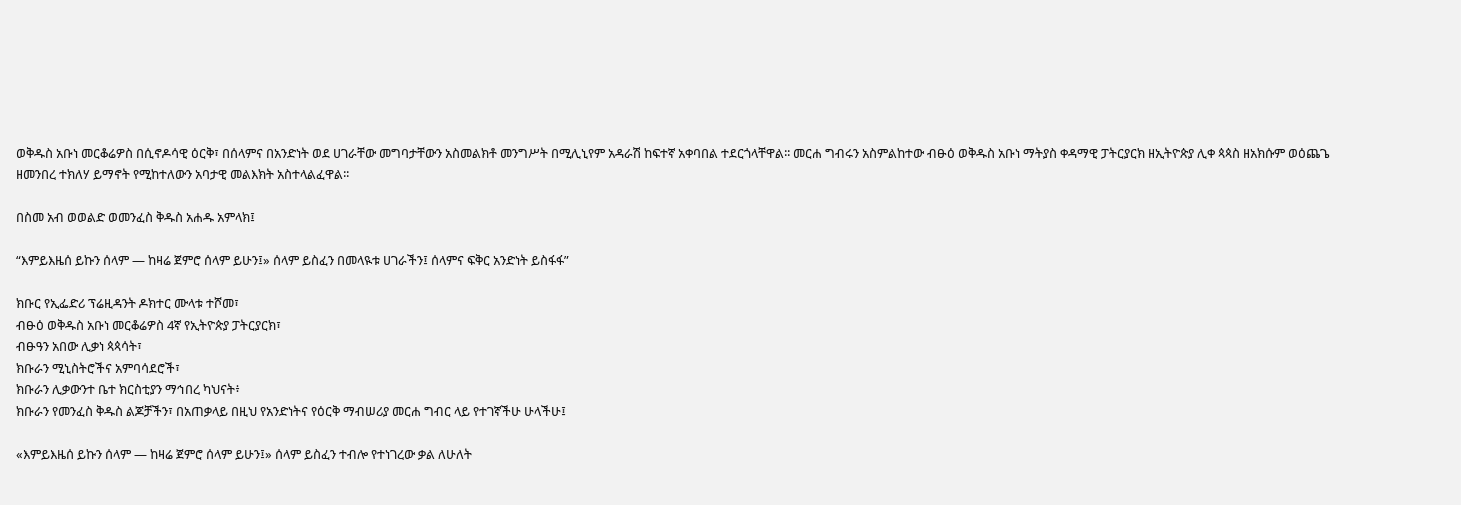ወቅዱስ አቡነ መርቆሬዎስ በሲኖዶሳዊ ዕርቅ፣ በሰላምና በአንድነት ወደ ሀገራቸው መግባታቸውን አስመልክቶ መንግሥት በሚሊኒየም አዳራሽ ከፍተኛ አቀባበል ተደርጎላቸዋል፡፡ መርሐ ግብሩን አስምልከተው ብፁዕ ወቅዱስ አቡነ ማትያስ ቀዳማዊ ፓትርያርክ ዘኢትዮጵያ ሊቀ ጳጳስ ዘአክሱም ወዕጨጌ ዘመንበረ ተክለሃ ይማኖት የሚከተለውን አባታዊ መልእክት አስተላልፈዋል፡፡

በስመ አብ ወወልድ ወመንፈስ ቅዱስ አሐዱ አምላክ፤

“እምይእዜሰ ይኩን ሰላም — ከዛሬ ጀምሮ ሰላም ይሁን፤» ሰላም ይስፈን በመላዪቱ ሀገራችን፤ ሰላምና ፍቅር አንድነት ይስፋፋ”

ክቡር የኢፌድሪ ፕሬዚዳንት ዶክተር ሙላቱ ተሾመ፣
ብፁዕ ወቅዱስ አቡነ መርቆሬዎስ 4ኛ የኢትዮጵያ ፓትርያርክ፣
ብፁዓን አበው ሊቃነ ጳጳሳት፣
ክቡራን ሚኒስትሮችና አምባሳደሮች፣
ክቡራን ሊቃውንተ ቤተ ክርስቲያን ማኅበረ ካህናት፥
ክቡራን የመንፈስ ቅዱስ ልጆቻችን፣ በአጠቃላይ በዚህ የአንድነትና የዕርቅ ማብሠሪያ መርሐ ግብር ላይ የተገኛችሁ ሁላችሁ፤

«እምይእዜሰ ይኩን ሰላም — ከዛሬ ጀምሮ ሰላም ይሁን፤» ሰላም ይስፈን ተብሎ የተነገረው ቃል ለሁለት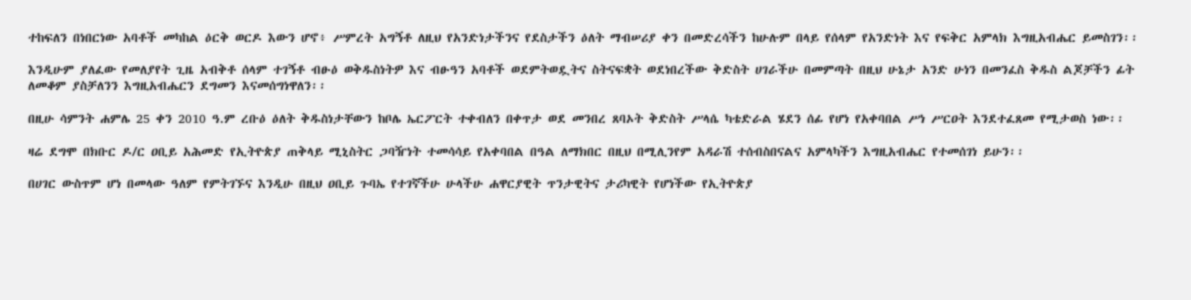ተከፍለን በነበርነው አባቶች መካከል ዕርቅ ወርዶ እውን ሆኖ፥ ሥምረት አግኝቶ ለዚህ የአንድነታችንና የደስታችን ዕለት ማብሠሪያ ቀን በመድረሳችን ከሁሉም በላይ የሰላም የአንድነት እና የፍቅር አምላክ እግዚአብሔር ይመስገን፡፡

እንዲሁም ያለፈው የመለያየት ጊዜ አብቅቶ ሰላም ተገኝቶ ብፁዕ ወቅዱስነትዎ እና ብፁዓን አባቶች ወደምትወዷትና ስትናፍቋት ወደነበረችው ቅድስት ሀገራችሁ በመምጣት በዚህ ሁኔታ አንድ ሁነን በመንፈስ ቅዱስ ልጆቻችን ፊት ለመቆም ያስቻለንን እግዚአብሔርን ደግመን እናመሰግነዋለን፡፡

በዚሁ ሳምንት ሐምሌ 25 ቀን 2010 ዓ.ም ረቡዕ ዕለት ቅዱስነታቸውን ከቦሌ ኤርፖርት ተቀብለን በቀጥታ ወደ መንበረ ጸባኦት ቅድስት ሥላሴ ካቴድራል ሄደን ሰፊ የሆነ የአቀባበል ሥነ ሥርዐት እንደተፈጸመ የሚታወስ ነው፡፡

ዛሬ ደግሞ በክቡር ዶ/ር ዐቢይ አሕመድ የኢትዮጵያ ጠቅላይ ሚኒስትር ጋባዥነት ተመሳሳይ የአቀባበል በዓል ለማክበር በዚህ በሚሊንየም አዳራሽ ተሰብስበናልና አምላካችን እግዚአብሔር የተመሰገነ ይሁን፡፡

በሀገር ውስጥም ሆነ በመላው ዓለም የምትገኙና እንዲሁ በዚህ ዐቢይ ጉባኤ የተገኛችሁ ሁላችሁ ሐዋርያዊት ጥንታዊትና ታሪካዊት የሆነችው የኢትዮጵያ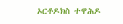ኦርቶዶክስ ተዋሕዶ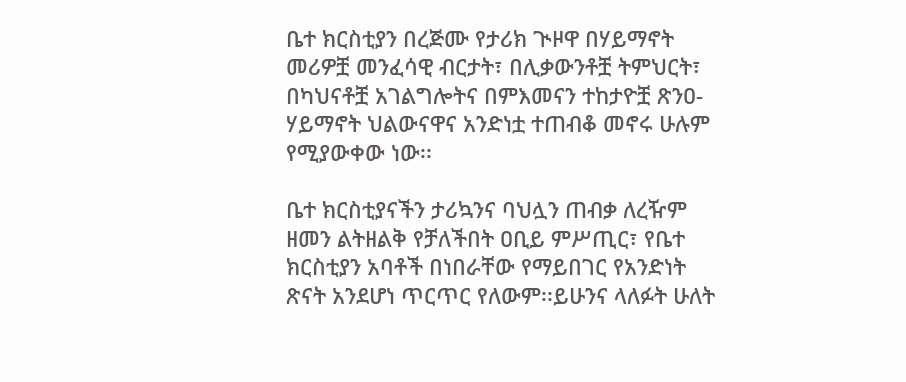ቤተ ክርስቲያን በረጅሙ የታሪክ ጒዞዋ በሃይማኖት መሪዎቿ መንፈሳዊ ብርታት፣ በሊቃውንቶቿ ትምህርት፣ በካህናቶቿ አገልግሎትና በምእመናን ተከታዮቿ ጽንዐ-ሃይማኖት ህልውናዋና አንድነቷ ተጠብቆ መኖሩ ሁሉም የሚያውቀው ነው፡፡

ቤተ ክርስቲያናችን ታሪኳንና ባህሏን ጠብቃ ለረዥም ዘመን ልትዘልቅ የቻለችበት ዐቢይ ምሥጢር፣ የቤተ ክርስቲያን አባቶች በነበራቸው የማይበገር የአንድነት ጽናት አንደሆነ ጥርጥር የለውም፡፡ይሁንና ላለፉት ሁለት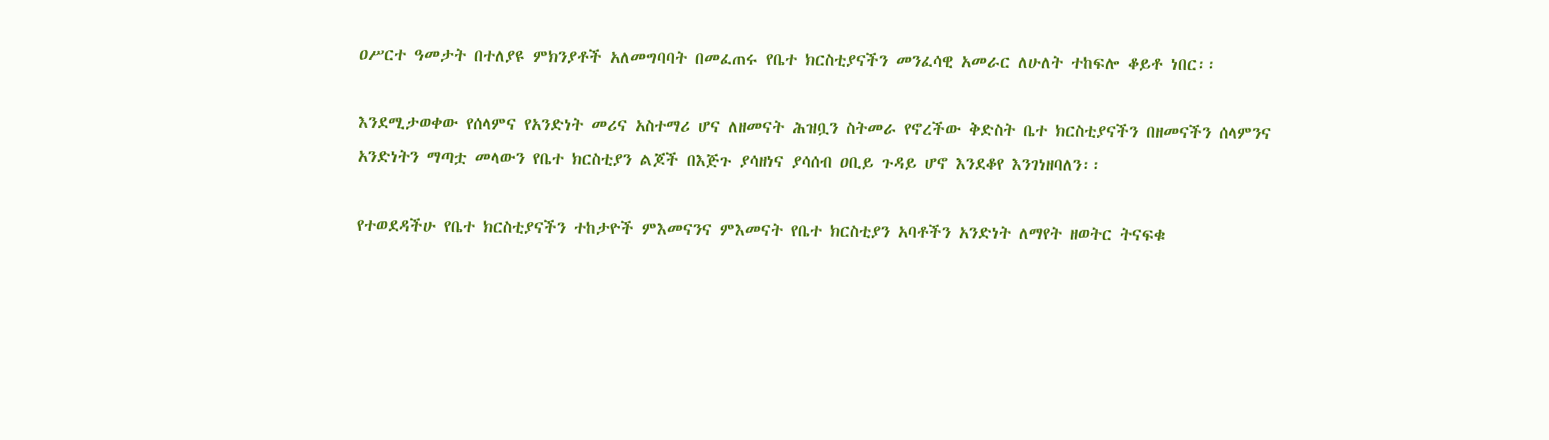ዐሥርተ ዓመታት በተለያዩ ምክንያቶች አለመግባባት በመፈጠሩ የቤተ ክርስቲያናችን መንፈሳዊ አመራር ለሁለት ተከፍሎ ቆይቶ ነበር፡፡

እንደሚታወቀው የሰላምና የአንድነት መሪና አስተማሪ ሆና ለዘመናት ሕዝቧን ስትመራ የኖረችው ቅድስት ቤተ ክርስቲያናችን በዘመናችን ሰላምንና አንድነትን ማጣቷ መላውን የቤተ ክርስቲያን ልጆች በእጅጉ ያሳዘነና ያሳሰብ ዐቢይ ጉዳይ ሆኖ እንደቆየ እንገነዘባለን፡፡

የተወደዳችሁ የቤተ ክርስቲያናችን ተከታዮች ምእመናንና ምእመናት የቤተ ክርስቲያን አባቶችን አንድነት ለማየት ዘወትር ትናፍቁ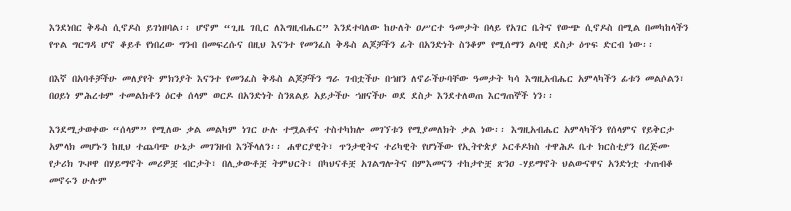እንደነበር ቅዱስ ሲኖዶስ ይገነዘባል፡፡ ሆኖም “ጊዜ ገቢር ለእግዚብሔር” እንደተባለው ከሁለት ዐሥርተ ዓመታት በላይ የአገር ቤትና የውጭ ሲኖዶስ በሚል በመካከላችን የጥል ግርግዳ ሆኖ ቆይቶ የነበረው ግንብ በመፍረሱና በዚህ እናንተ የመንፈስ ቅዱስ ልጆቻችን ፊት በአንድነት ስንቆም የሚሰማን ልባዊ ደስታ ዕጥፍ ድርብ ነው፡፡

በእኛ በአባቶቻችሁ መለያየት ምክንያት እናንተ የመንፈስ ቅዱስ ልጆቻችን ግራ ገብቷችሁ በኀዘን ለኖራችሁባቸው ዓመታት ካሳ እግዚአብሔር አምላካችን ፊቱን መልሶልን፣ በዐይነ ምሕረቱም ተመልክቶን ዕርቀ ሰላም ወርዶ በአንድነት ስንጸልይ አይታችሁ ኀዘናችሁ ወደ ደስታ እንደተለወጠ እርግጠኞች ነን፡፡

እንደሚታወቀው “ሰላም” የሚለው ቃል መልካም ነገር ሁሉ ተሟልቶና ተስተካክሎ መገኘቱን የሚያመለክት ቃል ነው፡፡ እግዚአብሔር አምላካችን የሰላምና የይቅርታ አምላክ መሆኑን ከዚህ ተጨባጭ ሁኔታ መገንዘብ እንችላለን፡፡ ሐዋርያዊት፣ ጥንታዊትና ተሪካዊት የሆነችው የኢትዮጵያ ኦርቶዶክስ ተዋሕዶ ቤተ ክርስቲያን በረጅሙ የታሪክ ጒዞዋ በሃይማኖት መሪዎቿ ብርታት፣ በሊቃውቶቿ ትምህርት፣ በካህናቶቿ አገልግሎትና በምእመናን ተከታዮቿ ጽንዐ -ሃይማኖት ህልውናዋና አንድነቷ ተጠብቆ መኖሩን ሁሉም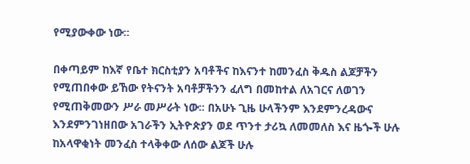የሚያውቀው ነው፡፡

በቀጣይም ከእኛ የቤተ ክርስቲያን አባቶችና ከእናንተ ከመንፈስ ቅዱስ ልጆቻችን የሚጠበቀው ይኸው የትናንት አባቶቻችንን ፈለግ በመከተል ለአገርና ለወገን የሚጠቅመውን ሥራ መሥራት ነው፡፡ በአሁኑ ጊዜ ሁላችንም እንደምንረዳውና እንደምንገነዘበው አገራችን ኢትዮጵያን ወደ ጥንተ ታሪኳ ለመመለስ እና ዜጐች ሁሉ ከአላዋቂነት መንፈስ ተላቅቀው ለሰው ልጆች ሁሉ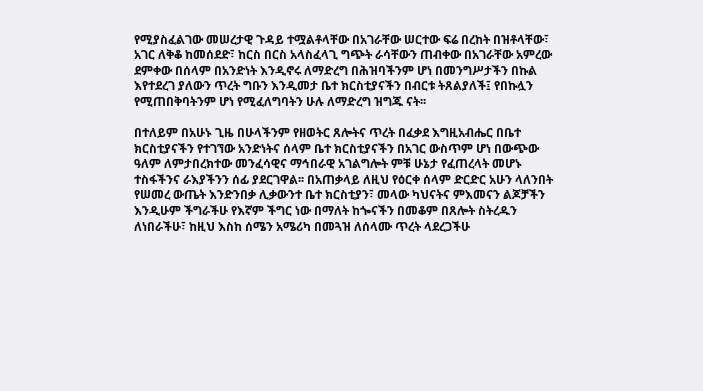የሚያስፈልገው መሠረታዊ ጉዳይ ተሟልቶላቸው በአገራቸው ሠርተው ፍሬ በረከት በዝቶላቸው፣ አገር ለቅቆ ከመሰደድ፣ ከርስ በርስ አላስፈላጊ ግጭት ራሳቸውን ጠብቀው በአገራቸው አምረው ደምቀው በሰላም በአንድነት እንዲኖሩ ለማድረግ በሕዝባችንም ሆነ በመንግሥታችን በኩል እየተደረገ ያለውን ጥረት ግቡን እንዲመታ ቤተ ክርስቲያናችን በብርቱ ትጸልያለች፤ የበኩሏን የሚጠበቅባትንም ሆነ የሚፈለግባትን ሁሉ ለማድረግ ዝግጁ ናት፡፡

በተለይም በአሁኑ ጊዜ በሁላችንም የዘወትር ጸሎትና ጥረት በፈቃደ እግዚአብሔር በቤተ ክርስቲያናችን የተገኘው አንድነትና ሰላም ቤተ ክርስቲያናችን በአገር ውስጥም ሆነ በውጭው ዓለም ለምታበረክተው መንፈሳዊና ማኅበራዊ አገልግሎት ምቹ ሁኔታ የፈጠረላት መሆኑ ተስፋችንና ራእያችንን ሰፊ ያደርገዋል፡፡ በአጠቃላይ ለዚህ የዕርቀ ሰላም ድርድር አሁን ላለንበት የሠመረ ውጤት እንድንበቃ ሊቃውንተ ቤተ ክርስቲያን፣ መላው ካህናትና ምእመናን ልጆቻችን እንዲሁም ችግራችሁ የእኛም ችግር ነው በማለት ከጐናችን በመቆም በጸሎት ስትረዱን ለነበራችሁ፣ ከዚህ እስከ ሰሜን አሜሪካ በመጓዝ ለሰላሙ ጥረት ላደረጋችሁ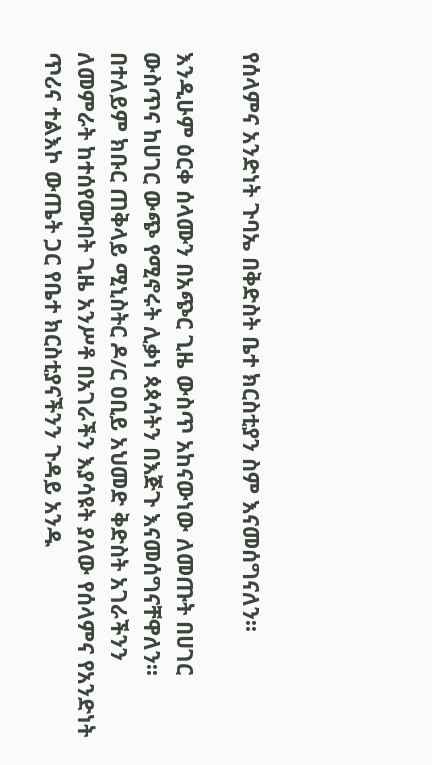የሰላምና አንድነት ጉባኤ በቅድስት ቤተ ክርስቲያን ስም እናመሰግናለን፡፡

እንዲሁም ዕርቀ ሰላሙን በአጭር ጊዜ ውስጥ አከናውነው ለመጡት በሀገር ውስጥና ከሀገር ውጭ የሚኖሩት ሊቃነ ጳጳሳትን በእጅጉ እናመሰግናቸዋለን፡፡ በተለይም ክቡር ጠቅላይ ሚኒስትር ዶ/ር ዐቢይ አህመድ ቅድስት አገራችንን ለመምራት ከተሰየሙበት ጊዜ አንሥቶ በአገራችን እያሳዩት ያለው የሰላምና የአንድነት ጥሪና ተልእኮ ውጤት ጋር የቤተ ክርስቲያናችንን ጉዳይ አንዱ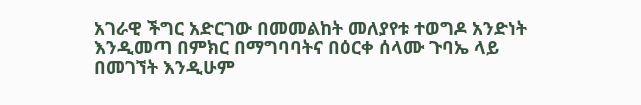አገራዊ ችግር አድርገው በመመልከት መለያየቱ ተወግዶ አንድነት እንዲመጣ በምክር በማግባባትና በዕርቀ ሰላሙ ጉባኤ ላይ በመገኘት እንዲሁም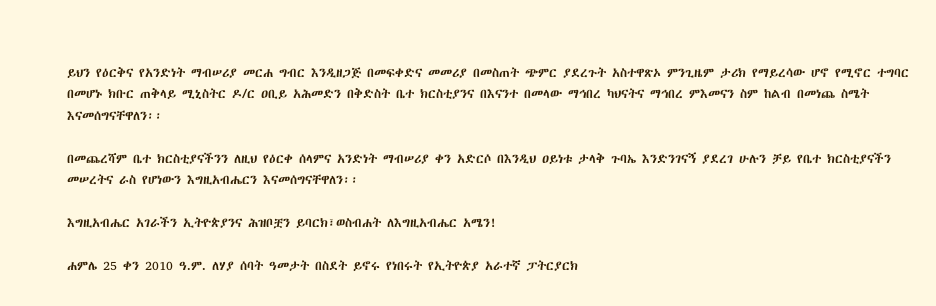ይህን የዕርቅና የአንድነት ማብሠሪያ መርሐ ግብር እንዲዘጋጅ በመፍቀድና መመሪያ በመስጠት ጭምር ያደረጉት አስተዋጽኦ ምንጊዜም ታሪክ የማይረሳው ሆኖ የሚኖር ተግባር በመሆኑ ክቡር ጠቅላይ ሚኒስትር ዶ/ር ዐቢይ አሕመድን በቅድስት ቤተ ክርስቲያንና በእናንተ በመላው ማኅበረ ካህናትና ማኅበረ ምእመናን ስም ከልብ በመነጨ ስሜት እናመሰግናቸዋለን፡፡

በመጨረሻም ቤተ ክርስቲያናችንን ለዚህ የዕርቀ ሰላምና አንድነት ማብሠሪያ ቀን አድርሶ በእንዲህ ዐይነቱ ታላቅ ጉባኤ እንድንገናኝ ያደረገ ሁሉን ቻይ የቤተ ክርስቲያናችን መሠረትና ራስ የሆነውን እግዚአብሔርን እናመሰግናቸዋለን፡፡

እግዚአብሔር አገራችን ኢትዮጵያንና ሕዝቦቿን ይባርክ፣ወስብሐት ለእግዚአብሔር አሜን!

ሐምሌ 25 ቀን 2010 ዓ.ም. ለሃያ ሰባት ዓመታት በስደት ይኖሩ የነበሩት የኢትዮጵያ አራተኛ ፓትርያርክ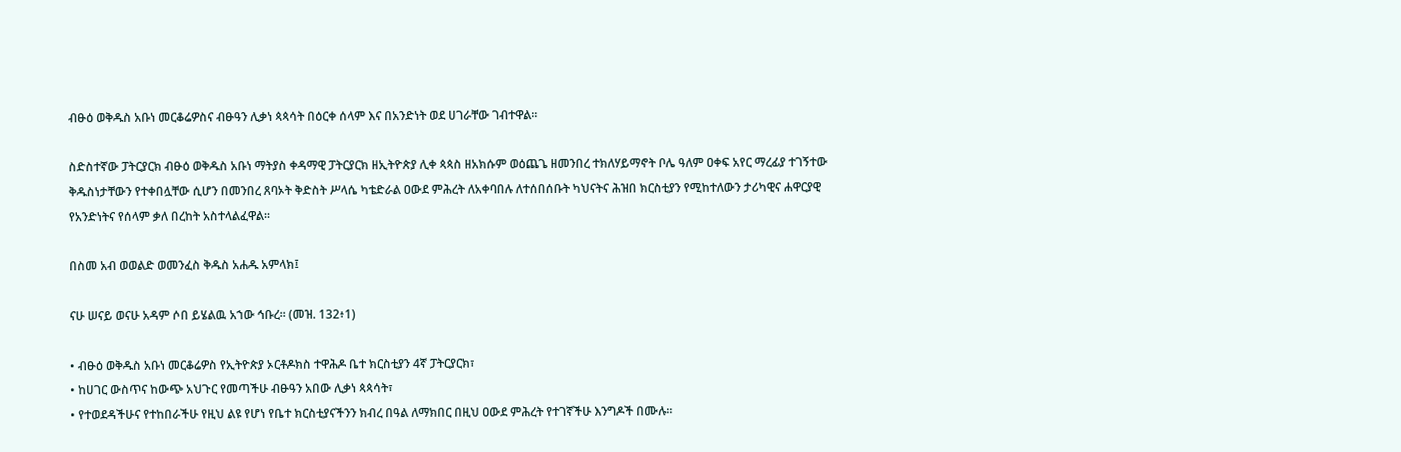ብፁዕ ወቅዱስ አቡነ መርቆሬዎስና ብፁዓን ሊቃነ ጳጳሳት በዕርቀ ሰላም እና በአንድነት ወደ ሀገራቸው ገብተዋል፡፡

ስድስተኛው ፓትርያርክ ብፁዕ ወቅዱስ አቡነ ማትያስ ቀዳማዊ ፓትርያርክ ዘኢትዮጵያ ሊቀ ጳጳስ ዘአክሱም ወዕጨጌ ዘመንበረ ተክለሃይማኖት ቦሌ ዓለም ዐቀፍ አየር ማረፊያ ተገኝተው ቅዱስነታቸውን የተቀበሏቸው ሲሆን በመንበረ ጸባኦት ቅድስት ሥላሴ ካቴድራል ዐውደ ምሕረት ለአቀባበሉ ለተሰበሰቡት ካህናትና ሕዝበ ክርስቲያን የሚከተለውን ታሪካዊና ሐዋርያዊ የአንድነትና የሰላም ቃለ በረከት አስተላልፈዋል፡፡

በስመ አብ ወወልድ ወመንፈስ ቅዱስ አሐዱ አምላክ፤

ናሁ ሠናይ ወናሁ አዳም ሶበ ይሄልዉ አኀው ኅቡረ፡፡ (መዝ. 132፥1)

• ብፁዕ ወቅዱስ አቡነ መርቆሬዎስ የኢትዮጵያ ኦርቶዶክስ ተዋሕዶ ቤተ ክርስቲያን 4ኛ ፓትርያርክ፣
• ከሀገር ውስጥና ከውጭ አህጉር የመጣችሁ ብፁዓን አበው ሊቃነ ጳጳሳት፣
• የተወደዳችሁና የተከበራችሁ የዚህ ልዩ የሆነ የቤተ ክርስቲያናችንን ክብረ በዓል ለማክበር በዚህ ዐውደ ምሕረት የተገኛችሁ እንግዶች በሙሉ።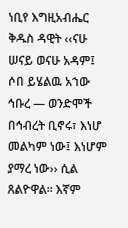ነቢየ እግዚአብሔር ቅዱስ ዳዊት ‹‹ናሁ ሠናይ ወናሁ አዳም፤ ሶበ ይሄልዉ አኀው ኅቡረ — ወንድሞች በኅብረት ቢኖሩ፣ እነሆ መልካም ነው፤ እነሆም ያማረ ነው›› ሲል ጸልዮዋል፡፡ እኛም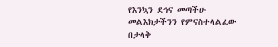የእንኳን ደኅና መጣችሁ መልእክታችንን የምናስተላልፈው በታላቅ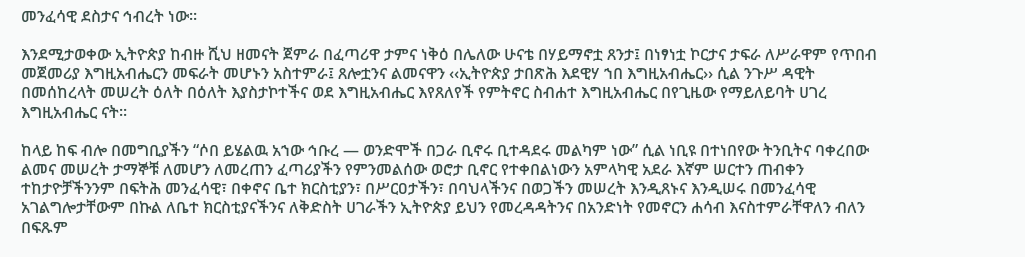መንፈሳዊ ደስታና ኅብረት ነው፡፡

እንደሚታወቀው ኢትዮጵያ ከብዙ ሺህ ዘመናት ጀምራ በፈጣሪዋ ታምና ነቅዕ በሌለው ሁናቴ በሃይማኖቷ ጸንታ፤ በነፃነቷ ኮርታና ታፍራ ለሥራዋም የጥበብ መጀመሪያ እግዚአብሔርን መፍራት መሆኑን አስተምራ፤ ጸሎቷንና ልመናዋን ‹‹ኢትዮጵያ ታበጽሕ እደዊሃ ኀበ እግዚአብሔር›› ሲል ንጉሥ ዳዊት በመሰከረላት መሠረት ዕለት በዕለት እያስታኮተችና ወደ እግዚአብሔር እየጸለየች የምትኖር ስብሐተ እግዚአብሔር በየጊዜው የማይለይባት ሀገረ እግዚአብሔር ናት፡፡

ከላይ ከፍ ብሎ በመግቢያችን “ሶበ ይሄልዉ አኀው ኅቡረ — ወንድሞች በጋራ ቢኖሩ ቢተዳደሩ መልካም ነው” ሲል ነቢዩ በተነበየው ትንቢትና ባቀረበው ልመና መሠረት ታማኞቹ ለመሆን ለመረጠን ፈጣሪያችን የምንመልሰው ወሮታ ቢኖር የተቀበልነውን አምላካዊ አደራ እኛም ሠርተን ጠብቀን ተከታዮቻችንንም በፍትሕ መንፈሳዊ፣ በቀኖና ቤተ ክርስቲያን፣ በሥርዐታችን፣ በባህላችንና በወጋችን መሠረት እንዲጸኑና እንዲሠሩ በመንፈሳዊ አገልግሎታቸውም በኩል ለቤተ ክርስቲያናችንና ለቅድስት ሀገራችን ኢትዮጵያ ይህን የመረዳዳትንና በአንድነት የመኖርን ሐሳብ እናስተምራቸዋለን ብለን በፍጹም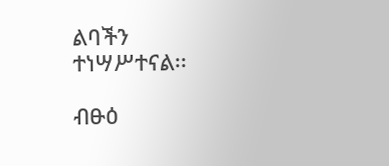ልባችን ተነሣሥተናል፡፡

ብፁዕ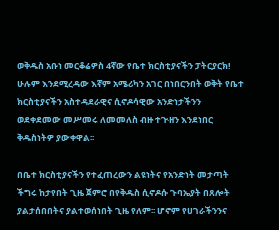ወቅዱስ አቡነ መርቆሬዎስ 4ኛው የቤተ ክርስቲያናችን ፓትርያርክ!
ሁሉም እንደሚረዳው እኛም አሜሪካን አገር በነበርንበት ወቅት የቤተ ክርስቲያናችን አስተዳደራዊና ሲኖዶሳዊው አንድነታችንን ወደቀደመው መሥመሩ ለመመለስ ብዙ ተጒዘን እንደነበር ቅዱስነትዎ ያውቀዋል፡፡

በቤተ ክርስቲያናችን የተፈጠረውን ልዩነትና የአንድነት መታጣት ችግሩ ከታየበት ጊዜ ጀምሮ በየቅዱስ ሲኖዶሱ ጉባኤያት በጸሎት ያልታሰበበትና ያልተወሰነበት ጊዜ የለም፡፡ ሆኖም የሀገራችንንና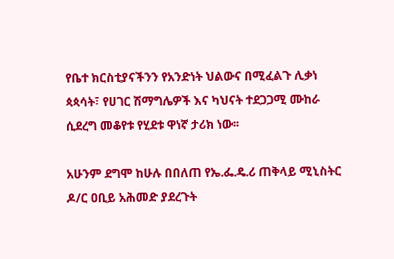የቤተ ክርስቲያናችንን የአንድነት ህልውና በሚፈልጉ ሊቃነ ጳጳሳት፣ የሀገር ሽማግሌዎች እና ካህናት ተደጋጋሚ ሙከራ ሲደረግ መቆየቱ የሂደቱ ዋነኛ ታሪክ ነው፡፡

አሁንም ደግሞ ከሁሉ በበለጠ የኤ.ፌ.ዴ.ሪ ጠቅላይ ሚኒስትር ዶ/ር ዐቢይ አሕመድ ያደረጉት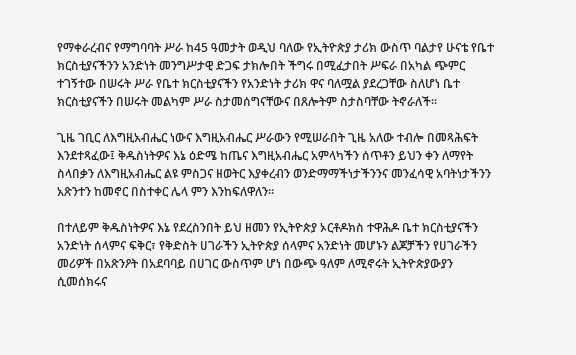የማቀራረብና የማግባባት ሥራ ከ45 ዓመታት ወዲህ ባለው የኢትዮጵያ ታሪክ ውስጥ ባልታየ ሁናቴ የቤተ ክርስቲያናችንን አንድነት መንግሥታዊ ድጋፍ ታክሎበት ችግሩ በሚፈታበት ሥፍራ በአካል ጭምር ተገኝተው በሠሩት ሥራ የቤተ ክርስቲያናችን የአንድነት ታሪክ ዋና ባለሟል ያደረጋቸው ስለሆነ ቤተ ክርስቲያናችን በሠሩት መልካም ሥራ ስታመሰግናቸውና በጸሎትም ስታስባቸው ትኖራለች፡፡

ጊዜ ገቢር ለእግዚአብሔር ነውና እግዚአብሔር ሥራውን የሚሠራበት ጊዜ አለው ተብሎ በመጻሕፍት እንደተጻፈው፤ ቅዱስነትዎና እኔ ዕድሜ ከጤና እግዚአብሔር አምላካችን ሰጥቶን ይህን ቀን ለማየት ስላበቃን ለእግዚአብሔር ልዩ ምስጋና ዘወትር እያቀረብን ወንድማማችነታችንንና መንፈሳዊ አባትነታችንን አጽንተን ከመኖር በስተቀር ሌላ ምን እንከፍለዋለን፡፡

በተለይም ቅዱስነትዎና እኔ የደረስንበት ይህ ዘመን የኢትዮጵያ ኦርቶዶክስ ተዋሕዶ ቤተ ክርስቲያናችን አንድነት ሰላምና ፍቅር፣ የቅድስት ሀገራችን ኢትዮጵያ ሰላምና አንድነት መሆኑን ልጆቻችን የሀገራችን መሪዎች በአጽንዖት በአደባባይ በሀገር ውስጥም ሆነ በውጭ ዓለም ለሚኖሩት ኢትዮጵያውያን ሲመሰክሩና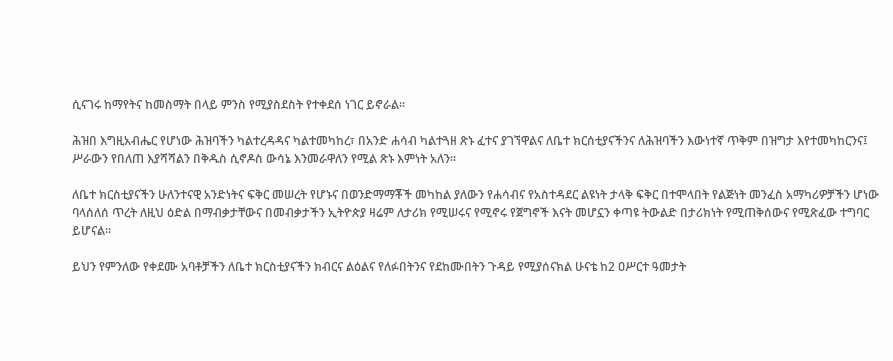ሲናገሩ ከማየትና ከመስማት በላይ ምንስ የሚያስደስት የተቀደሰ ነገር ይኖራል፡፡

ሕዝበ እግዚአብሔር የሆነው ሕዝባችን ካልተረዳዳና ካልተመካከረ፣ በአንድ ሐሳብ ካልተጓዘ ጽኑ ፈተና ያገኘዋልና ለቤተ ክርሰቲያናችንና ለሕዝባችን እውነተኛ ጥቅም በዝግታ እየተመካከርንና፤ ሥራውን የበለጠ እያሻሻልን በቅዱስ ሲኖዶስ ውሳኔ እንመራዋለን የሚል ጽኑ እምነት አለን፡፡

ለቤተ ክርስቲያናችን ሁለንተናዊ አንድነትና ፍቅር መሠረት የሆኑና በወንድማማቾች መካከል ያለውን የሐሳብና የአስተዳደር ልዩነት ታላቅ ፍቅር በተሞላበት የልጅነት መንፈስ አማካሪዎቻችን ሆነው ባላሰለሰ ጥረት ለዚህ ዕድል በማብቃታቸውና በመብቃታችን ኢትዮጵያ ዛሬም ለታሪክ የሚሠሩና የሚኖሩ የጀግኖች እናት መሆኗን ቀጣዩ ትውልድ በታሪክነት የሚጠቅሰውና የሚጽፈው ተግባር ይሆናል፡፡

ይህን የምንለው የቀደሙ አባቶቻችን ለቤተ ክርስቲያናችን ክብርና ልዕልና የለፉበትንና የደከሙበትን ጉዳይ የሚያሰናክል ሁናቴ ከ2 ዐሥርተ ዓመታት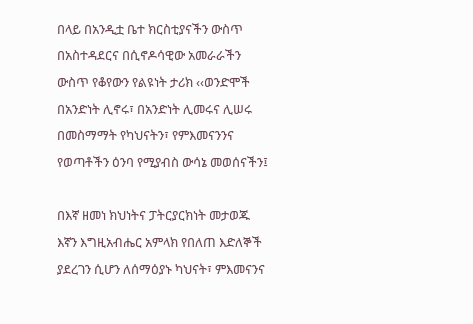በላይ በአንዲቷ ቤተ ክርስቲያናችን ውስጥ በአስተዳደርና በሲኖዶሳዊው አመራራችን ውስጥ የቆየውን የልዩነት ታሪክ ‹‹ወንድሞች በአንድነት ሊኖሩ፣ በአንድነት ሊመሩና ሊሠሩ በመስማማት የካህናትን፣ የምእመናንንና የወጣቶችን ዕንባ የሚያብስ ውሳኔ መወሰናችን፤

በእኛ ዘመነ ክህነትና ፓትርያርክነት መታወጁ እኛን እግዚአብሔር አምላክ የበለጠ እድለኞች ያደረገን ሲሆን ለሰማዕያኑ ካህናት፣ ምእመናንና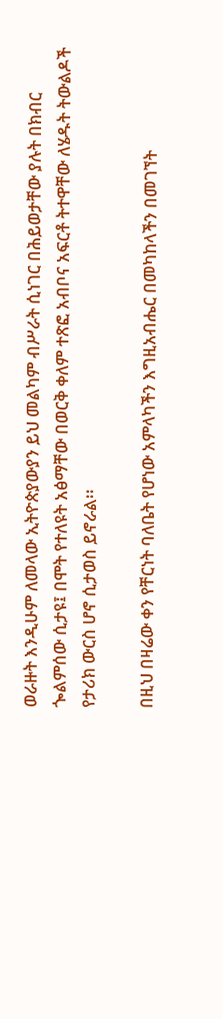ወራዙት እንዲሁም ለመላው ኢትዮጵያውያን ይህ መልካም ብሥራት ሲነገር በሕይወታቸው ያሉት በክብር ጐልምሰው ሲታዩ፤ በሞት የተለዩት አፅማቸው በወርቅ ቀለም ተጽፎ አብቦና አፍርቶ ትተዋቸው ለሄዱት ትውልዶች የታሪክ ውርስ ሆኖ ሲታወስ ይኖራል፡፡

በዚህ በዛሬው ቀን የቸርነት ባለቤት የሆነው አምላካችን እግዚአብሔር በመካከላችን በመገኘት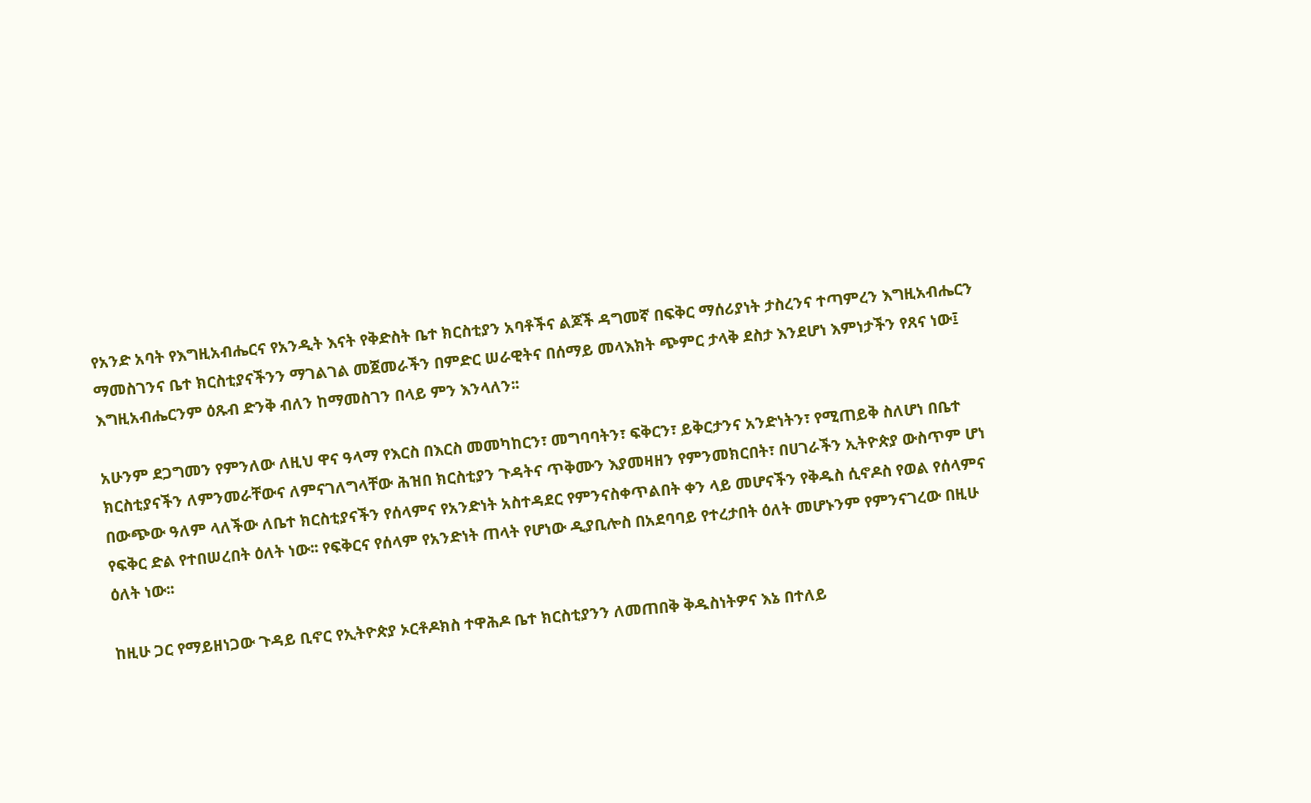የአንድ አባት የእግዚአብሔርና የአንዲት እናት የቅድስት ቤተ ክርስቲያን አባቶችና ልጆች ዳግመኛ በፍቅር ማሰሪያነት ታስረንና ተጣምረን እግዚአብሔርን ማመስገንና ቤተ ክርስቲያናችንን ማገልገል መጀመራችን በምድር ሠራዊትና በሰማይ መላእክት ጭምር ታላቅ ደስታ እንደሆነ እምነታችን የጸና ነው፤ እግዚአብሔርንም ዕጹብ ድንቅ ብለን ከማመስገን በላይ ምን እንላለን፡፡

አሁንም ደጋግመን የምንለው ለዚህ ዋና ዓላማ የእርስ በእርስ መመካከርን፣ መግባባትን፣ ፍቅርን፣ ይቅርታንና አንድነትን፣ የሚጠይቅ ስለሆነ በቤተ ክርስቲያናችን ለምንመራቸውና ለምናገለግላቸው ሕዝበ ክርስቲያን ጉዳትና ጥቅሙን እያመዛዘን የምንመክርበት፣ በሀገራችን ኢትዮጵያ ውስጥም ሆነ በውጭው ዓለም ላለችው ለቤተ ክርስቲያናችን የሰላምና የአንድነት አስተዳደር የምንናስቀጥልበት ቀን ላይ መሆናችን የቅዱስ ሲኖዶስ የወል የሰላምና የፍቅር ድል የተበሠረበት ዕለት ነው፡፡ የፍቅርና የሰላም የአንድነት ጠላት የሆነው ዲያቢሎስ በአደባባይ የተረታበት ዕለት መሆኑንም የምንናገረው በዚሁ ዕለት ነው፡፡

ከዚሁ ጋር የማይዘነጋው ጉዳይ ቢኖር የኢትዮጵያ ኦርቶዶክስ ተዋሕዶ ቤተ ክርስቲያንን ለመጠበቅ ቅዱስነትዎና እኔ በተለይ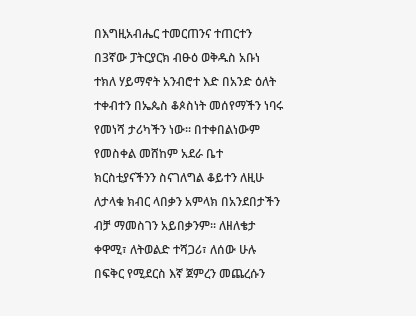በእግዚአብሔር ተመርጠንና ተጠርተን በ3ኛው ፓትርያርክ ብፁዕ ወቅዱስ አቡነ ተክለ ሃይማኖት አንብሮተ እድ በአንድ ዕለት ተቀብተን በኤጴስ ቆጶስነት መሰየማችን ነባሩ የመነሻ ታሪካችን ነው፡፡ በተቀበልነውም የመስቀል መሸከም አደራ ቤተ ክርስቲያናችንን ስናገለግል ቆይተን ለዚሁ ለታላቁ ክብር ላበቃን አምላክ በአንደበታችን ብቻ ማመስገን አይበቃንም፡፡ ለዘለቄታ ቀዋሚ፣ ለትወልድ ተሻጋሪ፣ ለሰው ሁሉ በፍቅር የሚደርስ እኛ ጀምረን መጨረሱን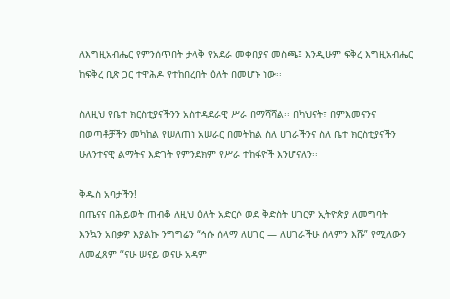ለእግዚአብሔር የምንሰጥበት ታላቅ የአደራ መቀበያና መስጫ፤ እንዲሁም ፍቅረ እግዚአብሔር ከፍቅረ ቢጽ ጋር ተዋሕዶ የተከበረበት ዕለት በመሆኑ ነው፡፡

ስለዚህ የቤተ ክርስቲያናችንን አስተዳደራዊ ሥራ በማሻሻል፡፡ በካህናት፣ በምእመናንና በወጣቶቻችን መካከል የሠለጠነ አሠራር በመትከል ስለ ሀገራችንና ስለ ቤተ ክርስቲያናችን ሁለንተናዊ ልማትና እድገት የምንደክም የሥራ ተከፋዮች እንሆናለን፡፡

ቅዱስ አባታችን!
በጤናና በሕይወት ጠብቆ ለዚህ ዕለት አድርሶ ወደ ቅድስት ሀገርዎ ኢትዮጵያ ለመግባት እንኳን አበቃዎ እያልኩ ንግግሬን “ኅሱ ሰላማ ለሀገር — ለሀገራችሁ ሰላምን እሹ” የሚለውን ለመፈጸም “ናሁ ሠናይ ወናሁ አዳም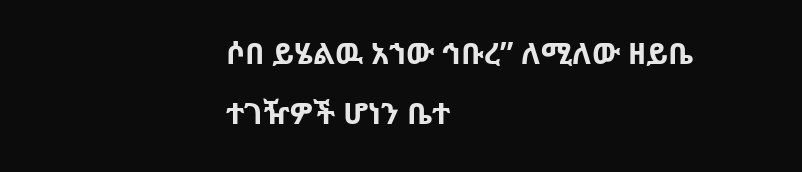ሶበ ይሄልዉ አኀው ኅቡረ” ለሚለው ዘይቤ ተገዥዎች ሆነን ቤተ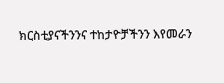ክርስቲያናችንንና ተከታዮቻችንን እየመራን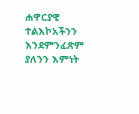ሐዋርያዊ ተልእኮአችንን እንደምንፈጽም ያለንን እምነት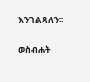እንገልጻለን፡፡

ወስብሐት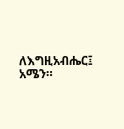ለእግዚአብሔር፤ አሜን።